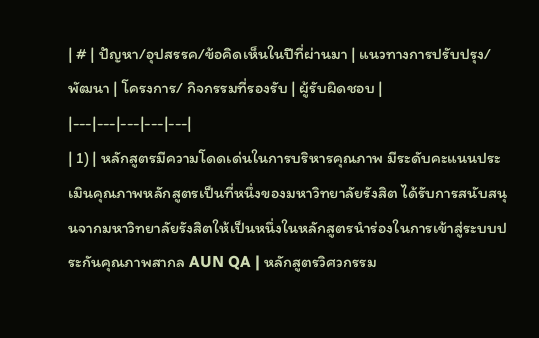| # | ปัญหา/อุปสรรค/ข้อคิดเห็นในปีที่ผ่านมา | แนวทางการปรับปรุง/ พัฒนา | โครงการ/ กิจกรรมที่รองรับ | ผู้รับผิดชอบ |
|---|---|---|---|---|
| 1) | หลักสูตรมีความโดดเด่นในการบริหารคุณภาพ มีระดับคะแนนประเมินคุณภาพหลักสูตรเป็นที่หนึ่งของมหาวิทยาลัยรังสิต ได้รับการสนับสนุนจากมหาวิทยาลัยรังสิตให้เป็นหนึ่งในหลักสูตรนำร่องในการเข้าสู่ระบบประกันคุณภาพสากล AUN QA | หลักสูตรวิศวกรรม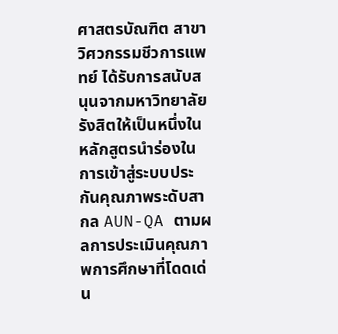ศาสตรบัณฑิต สาขาวิศวกรรมชีวการแพทย์ ได้รับการสนับสนุนจากมหาวิทยาลัยรังสิตให้เป็นหนึ่งในหลักสูตรนำร่องในการเข้าสู่ระบบประกันคุณภาพระดับสากล AUN-QA ตามผลการประเมินคุณภาพการศึกษาที่โดดเด่น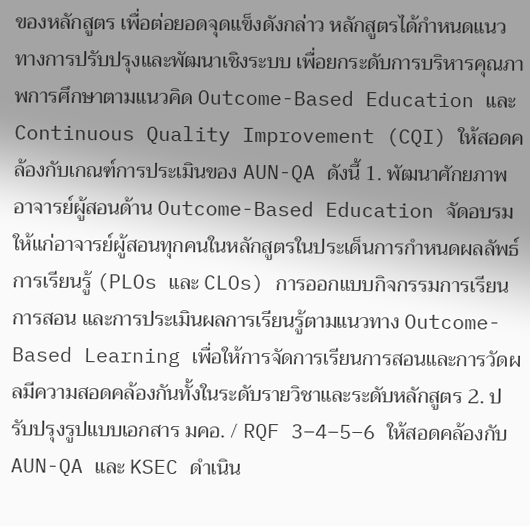ของหลักสูตร เพื่อต่อยอดจุดแข็งดังกล่าว หลักสูตรได้กำหนดแนวทางการปรับปรุงและพัฒนาเชิงระบบ เพื่อยกระดับการบริหารคุณภาพการศึกษาตามแนวคิด Outcome-Based Education และ Continuous Quality Improvement (CQI) ให้สอดคล้องกับเกณฑ์การประเมินของ AUN-QA ดังนี้ 1. พัฒนาศักยภาพอาจารย์ผู้สอนด้าน Outcome-Based Education จัดอบรมให้แก่อาจารย์ผู้สอนทุกคนในหลักสูตรในประเด็นการกำหนดผลลัพธ์การเรียนรู้ (PLOs และ CLOs) การออกแบบกิจกรรมการเรียนการสอน และการประเมินผลการเรียนรู้ตามแนวทาง Outcome-Based Learning เพื่อให้การจัดการเรียนการสอนและการวัดผลมีความสอดคล้องกันทั้งในระดับรายวิชาและระดับหลักสูตร 2. ปรับปรุงรูปแบบเอกสาร มคอ. / RQF 3–4–5–6 ให้สอดคล้องกับ AUN-QA และ KSEC ดำเนิน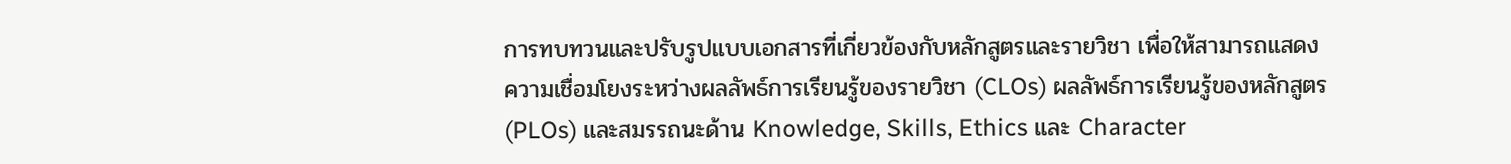การทบทวนและปรับรูปแบบเอกสารที่เกี่ยวข้องกับหลักสูตรและรายวิชา เพื่อให้สามารถแสดงความเชื่อมโยงระหว่างผลลัพธ์การเรียนรู้ของรายวิชา (CLOs) ผลลัพธ์การเรียนรู้ของหลักสูตร (PLOs) และสมรรถนะด้าน Knowledge, Skills, Ethics และ Character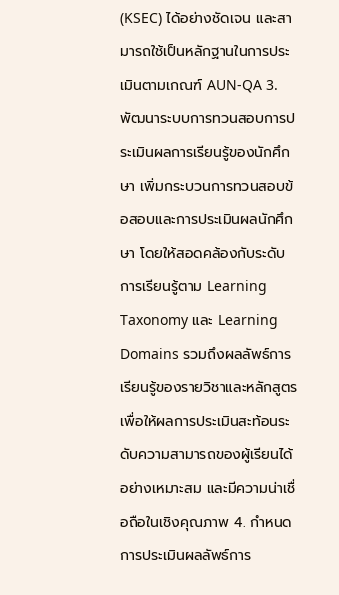(KSEC) ได้อย่างชัดเจน และสามารถใช้เป็นหลักฐานในการประเมินตามเกณฑ์ AUN-QA 3. พัฒนาระบบการทวนสอบการประเมินผลการเรียนรู้ของนักศึกษา เพิ่มกระบวนการทวนสอบข้อสอบและการประเมินผลนักศึกษา โดยให้สอดคล้องกับระดับการเรียนรู้ตาม Learning Taxonomy และ Learning Domains รวมถึงผลลัพธ์การเรียนรู้ของรายวิชาและหลักสูตร เพื่อให้ผลการประเมินสะท้อนระดับความสามารถของผู้เรียนได้อย่างเหมาะสม และมีความน่าเชื่อถือในเชิงคุณภาพ 4. กำหนดการประเมินผลลัพธ์การ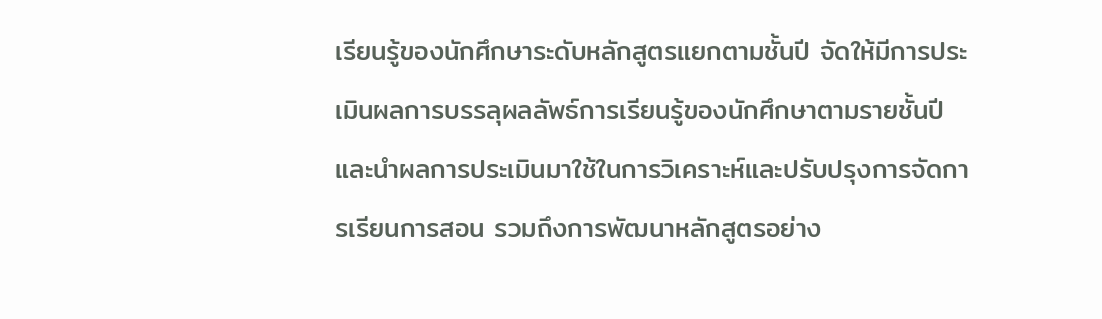เรียนรู้ของนักศึกษาระดับหลักสูตรแยกตามชั้นปี จัดให้มีการประเมินผลการบรรลุผลลัพธ์การเรียนรู้ของนักศึกษาตามรายชั้นปี และนำผลการประเมินมาใช้ในการวิเคราะห์และปรับปรุงการจัดการเรียนการสอน รวมถึงการพัฒนาหลักสูตรอย่าง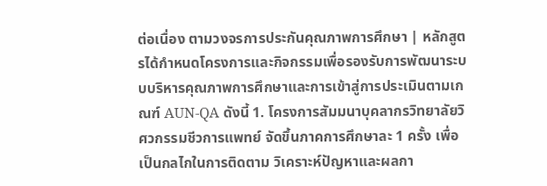ต่อเนื่อง ตามวงจรการประกันคุณภาพการศึกษา | หลักสูตรได้กำหนดโครงการและกิจกรรมเพื่อรองรับการพัฒนาระบบบริหารคุณภาพการศึกษาและการเข้าสู่การประเมินตามเกณฑ์ AUN‑QA ดังนี้ 1. โครงการสัมมนาบุคลากรวิทยาลัยวิศวกรรมชีวการแพทย์ จัดขึ้นภาคการศึกษาละ 1 ครั้ง เพื่อเป็นกลไกในการติดตาม วิเคราะห์ปัญหาและผลกา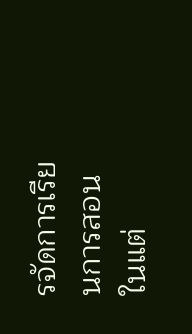รจัดการเรียนการสอนในแต่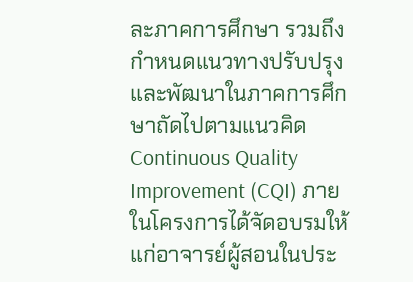ละภาคการศึกษา รวมถึงกำหนดแนวทางปรับปรุงและพัฒนาในภาคการศึกษาถัดไปตามแนวคิด Continuous Quality Improvement (CQI) ภายในโครงการได้จัดอบรมให้แก่อาจารย์ผู้สอนในประ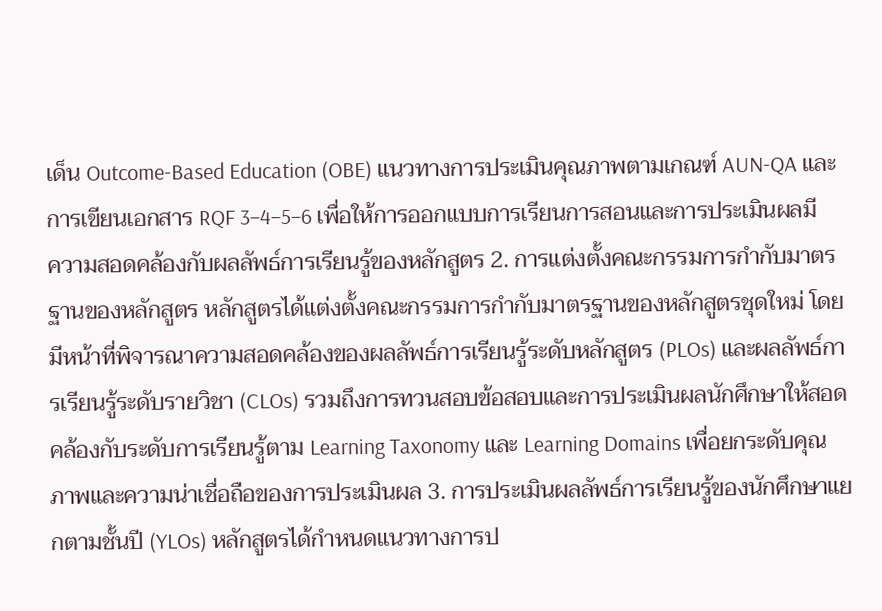เด็น Outcome-Based Education (OBE) แนวทางการประเมินคุณภาพตามเกณฑ์ AUN‑QA และการเขียนเอกสาร RQF 3–4–5–6 เพื่อให้การออกแบบการเรียนการสอนและการประเมินผลมีความสอดคล้องกับผลลัพธ์การเรียนรู้ของหลักสูตร 2. การแต่งตั้งคณะกรรมการกำกับมาตรฐานของหลักสูตร หลักสูตรได้แต่งตั้งคณะกรรมการกำกับมาตรฐานของหลักสูตรชุดใหม่ โดยมีหน้าที่พิจารณาความสอดคล้องของผลลัพธ์การเรียนรู้ระดับหลักสูตร (PLOs) และผลลัพธ์การเรียนรู้ระดับรายวิชา (CLOs) รวมถึงการทวนสอบข้อสอบและการประเมินผลนักศึกษาให้สอดคล้องกับระดับการเรียนรู้ตาม Learning Taxonomy และ Learning Domains เพื่อยกระดับคุณภาพและความน่าเชื่อถือของการประเมินผล 3. การประเมินผลลัพธ์การเรียนรู้ของนักศึกษาแยกตามชั้นปี (YLOs) หลักสูตรได้กำหนดแนวทางการป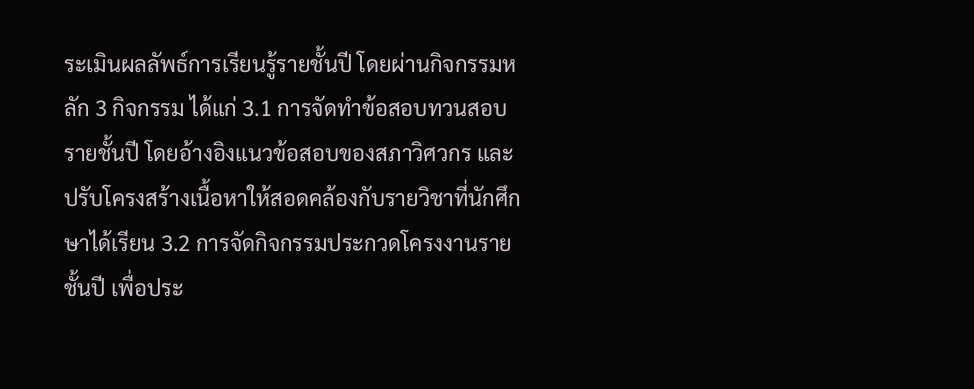ระเมินผลลัพธ์การเรียนรู้รายชั้นปี โดยผ่านกิจกรรมหลัก 3 กิจกรรม ได้แก่ 3.1 การจัดทำข้อสอบทวนสอบรายชั้นปี โดยอ้างอิงแนวข้อสอบของสภาวิศวกร และปรับโครงสร้างเนื้อหาให้สอดคล้องกับรายวิชาที่นักศึกษาได้เรียน 3.2 การจัดกิจกรรมประกวดโครงงานรายชั้นปี เพื่อประ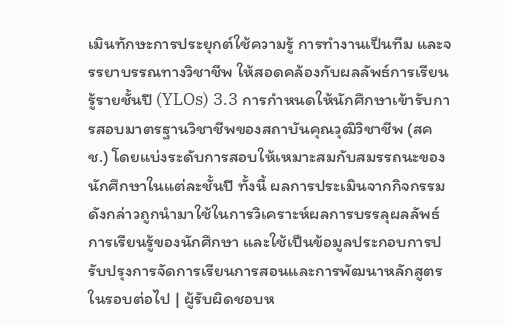เมินทักษะการประยุกต์ใช้ความรู้ การทำงานเป็นทีม และจรรยาบรรณทางวิชาชีพ ให้สอดคล้องกับผลลัพธ์การเรียนรู้รายชั้นปี (YLOs) 3.3 การกำหนดให้นักศึกษาเข้ารับการสอบมาตรฐานวิชาชีพของสถาบันคุณวุฒิวิชาชีพ (สคช.) โดยแบ่งระดับการสอบให้เหมาะสมกับสมรรถนะของนักศึกษาในแต่ละชั้นปี ทั้งนี้ ผลการประเมินจากกิจกรรมดังกล่าวถูกนำมาใช้ในการวิเคราะห์ผลการบรรลุผลลัพธ์การเรียนรู้ของนักศึกษา และใช้เป็นข้อมูลประกอบการปรับปรุงการจัดการเรียนการสอนและการพัฒนาหลักสูตรในรอบต่อไป | ผู้รับผิดชอบห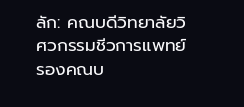ลัก: คณบดีวิทยาลัยวิศวกรรมชีวการแพทย์ รองคณบ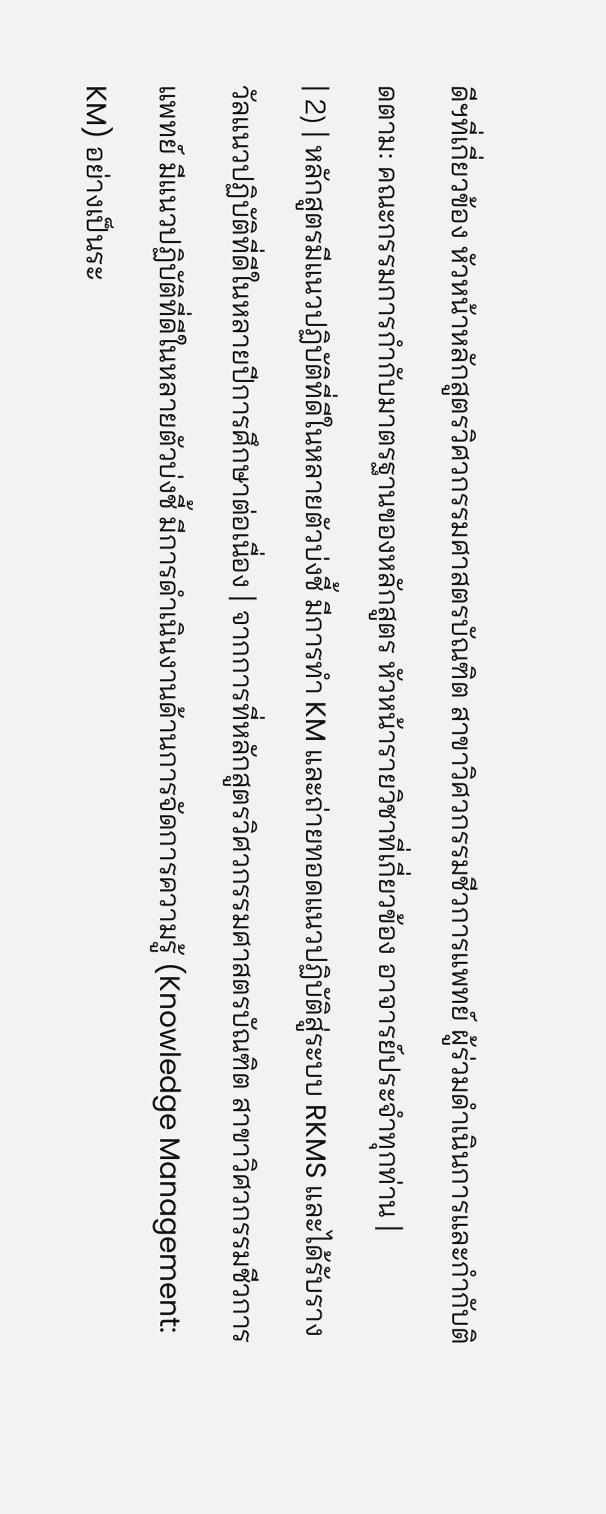ดีฯที่เกี่ยวข้อง หัวหน้าหลักสูตรวิศวกรรมศาสตรบัณฑิต สาขาวิศวกรรมชีวการแพทย์ ผู้ร่วมดำเนินการและกำกับติดตาม: คณะกรรมการกำกับมาตรฐานของหลักสูตร หัวหน้ารายวิชาที่เกี่ยวข้อง อาจารย์ประจำทุกท่าน |
| 2) | หลักสูตรมีแนวปฏิบัติที่ดีในหลายตัวบ่งชี้ มีการทำ KM และถ่ายทอดแนวปฏิบัติสู่ระบบ RKMS และได้รับรางวัลแนวปฏิบัติที่ดีในหลายปีการศึกษาต่อเนื่อง | จากการที่หลักสูตรวิศวกรรมศาสตรบัณฑิต สาขาวิศวกรรมชีวการแพทย์ มีแนวปฏิบัติที่ดีในหลายตัวบ่งชี้ มีการดำเนินงานด้านการจัดการความรู้ (Knowledge Management: KM) อย่างเป็นระ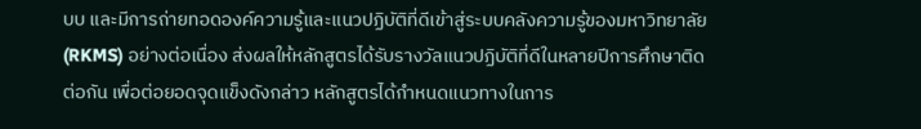บบ และมีการถ่ายทอดองค์ความรู้และแนวปฏิบัติที่ดีเข้าสู่ระบบคลังความรู้ของมหาวิทยาลัย (RKMS) อย่างต่อเนื่อง ส่งผลให้หลักสูตรได้รับรางวัลแนวปฏิบัติที่ดีในหลายปีการศึกษาติดต่อกัน เพื่อต่อยอดจุดแข็งดังกล่าว หลักสูตรได้กำหนดแนวทางในการ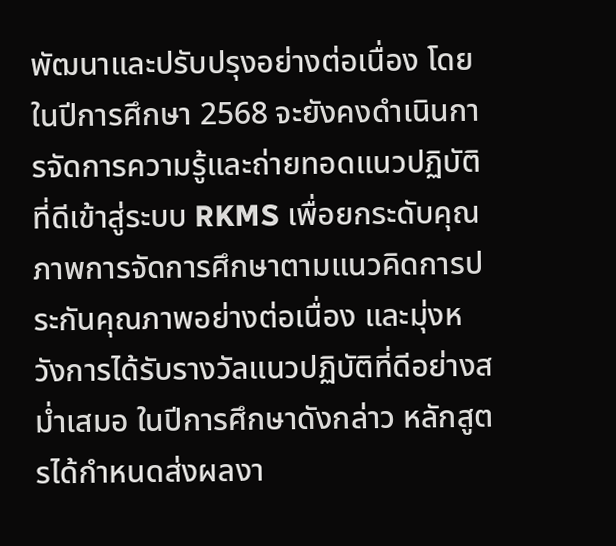พัฒนาและปรับปรุงอย่างต่อเนื่อง โดยในปีการศึกษา 2568 จะยังคงดำเนินการจัดการความรู้และถ่ายทอดแนวปฏิบัติที่ดีเข้าสู่ระบบ RKMS เพื่อยกระดับคุณภาพการจัดการศึกษาตามแนวคิดการประกันคุณภาพอย่างต่อเนื่อง และมุ่งหวังการได้รับรางวัลแนวปฏิบัติที่ดีอย่างสม่ำเสมอ ในปีการศึกษาดังกล่าว หลักสูตรได้กำหนดส่งผลงา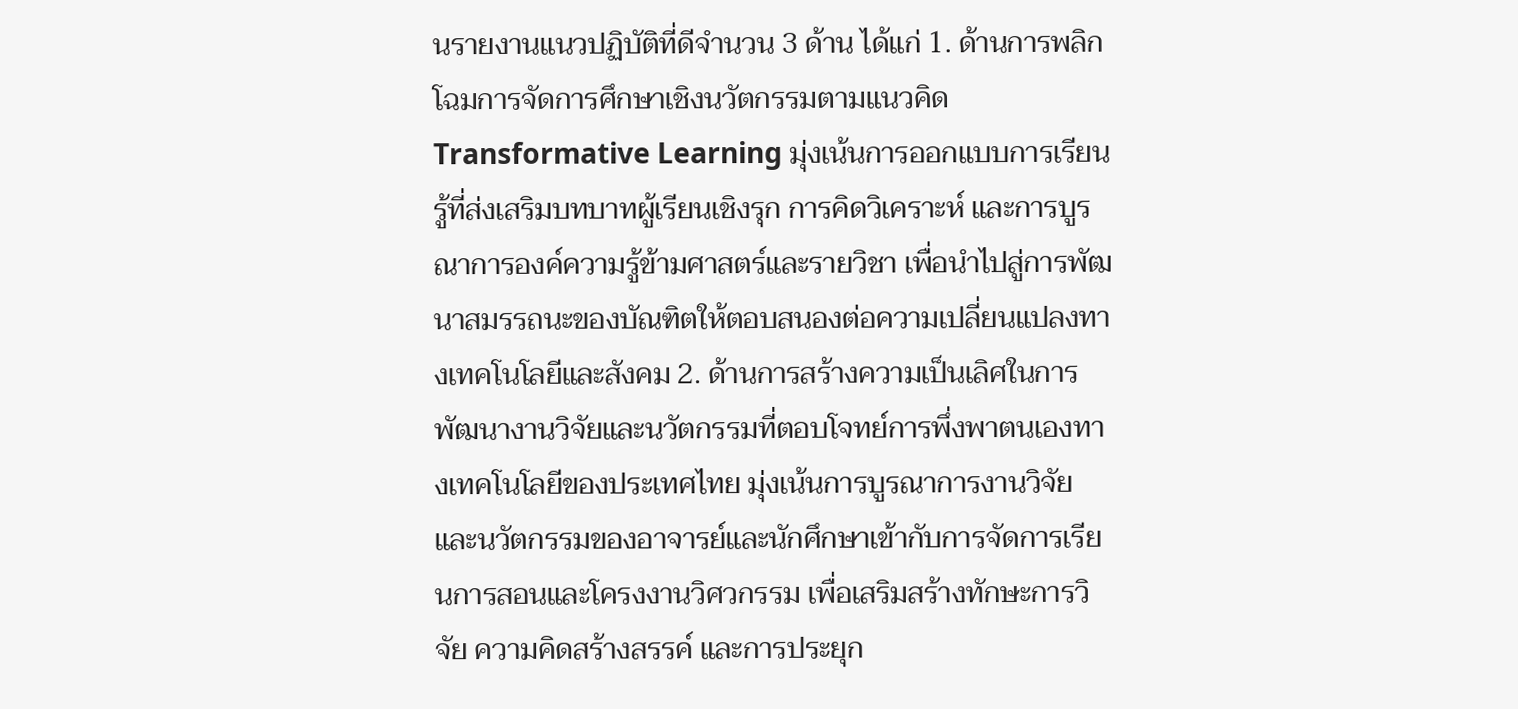นรายงานแนวปฏิบัติที่ดีจำนวน 3 ด้าน ได้แก่ 1. ด้านการพลิกโฉมการจัดการศึกษาเชิงนวัตกรรมตามแนวคิด Transformative Learning มุ่งเน้นการออกแบบการเรียนรู้ที่ส่งเสริมบทบาทผู้เรียนเชิงรุก การคิดวิเคราะห์ และการบูรณาการองค์ความรู้ข้ามศาสตร์และรายวิชา เพื่อนำไปสู่การพัฒนาสมรรถนะของบัณฑิตให้ตอบสนองต่อความเปลี่ยนแปลงทางเทคโนโลยีและสังคม 2. ด้านการสร้างความเป็นเลิศในการพัฒนางานวิจัยและนวัตกรรมที่ตอบโจทย์การพึ่งพาตนเองทางเทคโนโลยีของประเทศไทย มุ่งเน้นการบูรณาการงานวิจัยและนวัตกรรมของอาจารย์และนักศึกษาเข้ากับการจัดการเรียนการสอนและโครงงานวิศวกรรม เพื่อเสริมสร้างทักษะการวิจัย ความคิดสร้างสรรค์ และการประยุก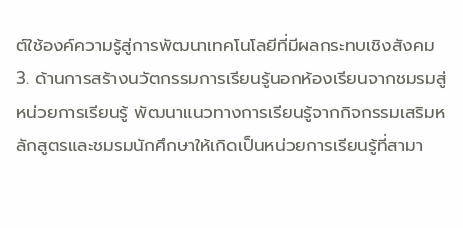ต์ใช้องค์ความรู้สู่การพัฒนาเทคโนโลยีที่มีผลกระทบเชิงสังคม 3. ด้านการสร้างนวัตกรรมการเรียนรู้นอกห้องเรียนจากชมรมสู่หน่วยการเรียนรู้ พัฒนาแนวทางการเรียนรู้จากกิจกรรมเสริมหลักสูตรและชมรมนักศึกษาให้เกิดเป็นหน่วยการเรียนรู้ที่สามา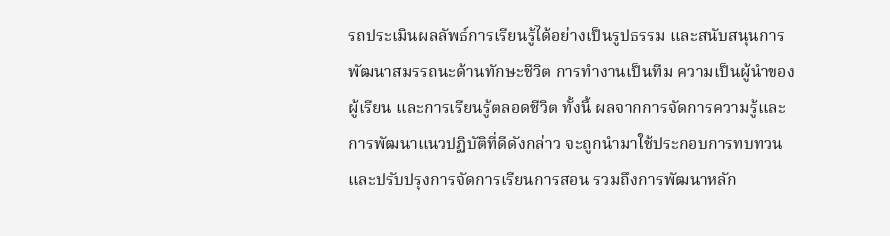รถประเมินผลลัพธ์การเรียนรู้ได้อย่างเป็นรูปธรรม และสนับสนุนการพัฒนาสมรรถนะด้านทักษะชีวิต การทำงานเป็นทีม ความเป็นผู้นำของผู้เรียน และการเรียนรู้ตลอดชีวิต ทั้งนี้ ผลจากการจัดการความรู้และการพัฒนาแนวปฏิบัติที่ดีดังกล่าว จะถูกนำมาใช้ประกอบการทบทวนและปรับปรุงการจัดการเรียนการสอน รวมถึงการพัฒนาหลัก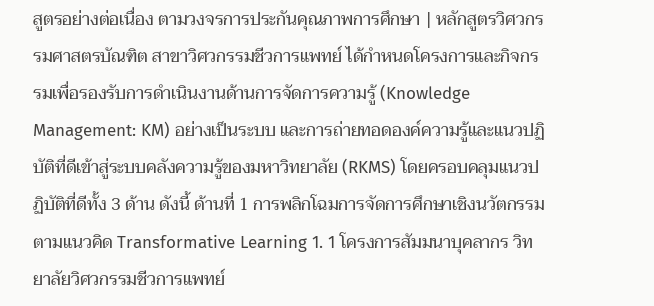สูตรอย่างต่อเนื่อง ตามวงจรการประกันคุณภาพการศึกษา | หลักสูตรวิศวกรรมศาสตรบัณฑิต สาขาวิศวกรรมชีวการแพทย์ ได้กำหนดโครงการและกิจกรรมเพื่อรองรับการดำเนินงานด้านการจัดการความรู้ (Knowledge Management: KM) อย่างเป็นระบบ และการถ่ายทอดองค์ความรู้และแนวปฏิบัติที่ดีเข้าสู่ระบบคลังความรู้ของมหาวิทยาลัย (RKMS) โดยครอบคลุมแนวปฏิบัติที่ดีทั้ง 3 ด้าน ดังนี้ ด้านที่ 1 การพลิกโฉมการจัดการศึกษาเชิงนวัตกรรมตามแนวคิด Transformative Learning 1. 1 โครงการสัมมนาบุคลากร วิทยาลัยวิศวกรรมชีวการแพทย์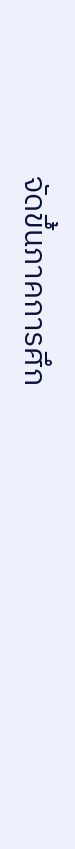จัดขึ้นภาคการศึก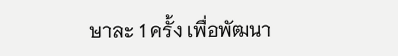ษาละ 1 ครั้ง เพื่อพัฒนา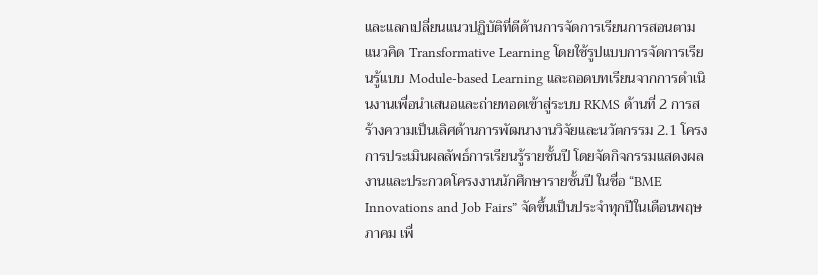และแลกเปลี่ยนแนวปฏิบัติที่ดีด้านการจัดการเรียนการสอนตามแนวคิด Transformative Learning โดยใช้รูปแบบการจัดการเรียนรู้แบบ Module-based Learning และถอดบทเรียนจากการดำเนินงานเพื่อนำเสนอและถ่ายทอดเข้าสู่ระบบ RKMS ด้านที่ 2 การสร้างความเป็นเลิศด้านการพัฒนางานวิจัยและนวัตกรรม 2.1 โครงการประเมินผลลัพธ์การเรียนรู้รายชั้นปี โดยจัดกิจกรรมแสดงผลงานและประกวดโครงงานนักศึกษารายชั้นปี ในชื่อ “BME Innovations and Job Fairs” จัดขึ้นเป็นประจำทุกปีในเดือนพฤษภาคม เพื่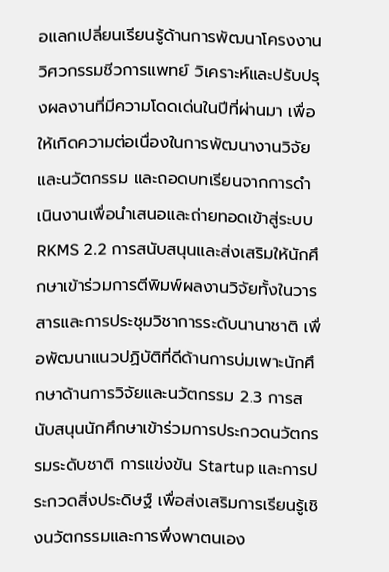อแลกเปลี่ยนเรียนรู้ด้านการพัฒนาโครงงานวิศวกรรมชีวการแพทย์ วิเคราะห์และปรับปรุงผลงานที่มีความโดดเด่นในปีที่ผ่านมา เพื่อให้เกิดความต่อเนื่องในการพัฒนางานวิจัยและนวัตกรรม และถอดบทเรียนจากการดำเนินงานเพื่อนำเสนอและถ่ายทอดเข้าสู่ระบบ RKMS 2.2 การสนับสนุนและส่งเสริมให้นักศึกษาเข้าร่วมการตีพิมพ์ผลงานวิจัยทั้งในวารสารและการประชุมวิชาการระดับนานาชาติ เพื่อพัฒนาแนวปฏิบัติที่ดีด้านการบ่มเพาะนักศึกษาด้านการวิจัยและนวัตกรรม 2.3 การสนับสนุนนักศึกษาเข้าร่วมการประกวดนวัตกรรมระดับชาติ การแข่งขัน Startup และการประกวดสิ่งประดิษฐ์ เพื่อส่งเสริมการเรียนรู้เชิงนวัตกรรมและการพึ่งพาตนเอง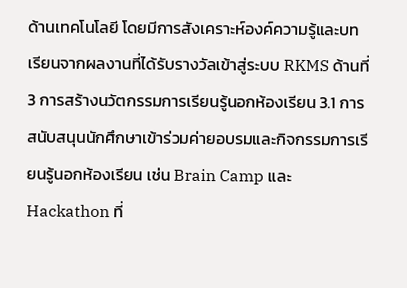ด้านเทคโนโลยี โดยมีการสังเคราะห์องค์ความรู้และบทเรียนจากผลงานที่ได้รับรางวัลเข้าสู่ระบบ RKMS ด้านที่ 3 การสร้างนวัตกรรมการเรียนรู้นอกห้องเรียน 3.1 การสนับสนุนนักศึกษาเข้าร่วมค่ายอบรมและกิจกรรมการเรียนรู้นอกห้องเรียน เช่น Brain Camp และ Hackathon ที่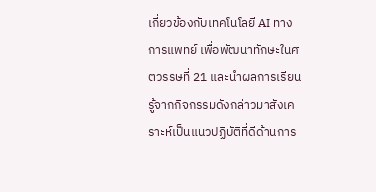เกี่ยวข้องกับเทคโนโลยี AI ทางการแพทย์ เพื่อพัฒนาทักษะในศตวรรษที่ 21 และนำผลการเรียนรู้จากกิจกรรมดังกล่าวมาสังเคราะห์เป็นแนวปฏิบัติที่ดีด้านการ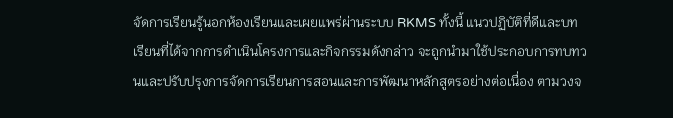จัดการเรียนรู้นอกห้องเรียนและเผยแพร่ผ่านระบบ RKMS ทั้งนี้ แนวปฏิบัติที่ดีและบทเรียนที่ได้จากการดำเนินโครงการและกิจกรรมดังกล่าว จะถูกนำมาใช้ประกอบการทบทวนและปรับปรุงการจัดการเรียนการสอนและการพัฒนาหลักสูตรอย่างต่อเนื่อง ตามวงจ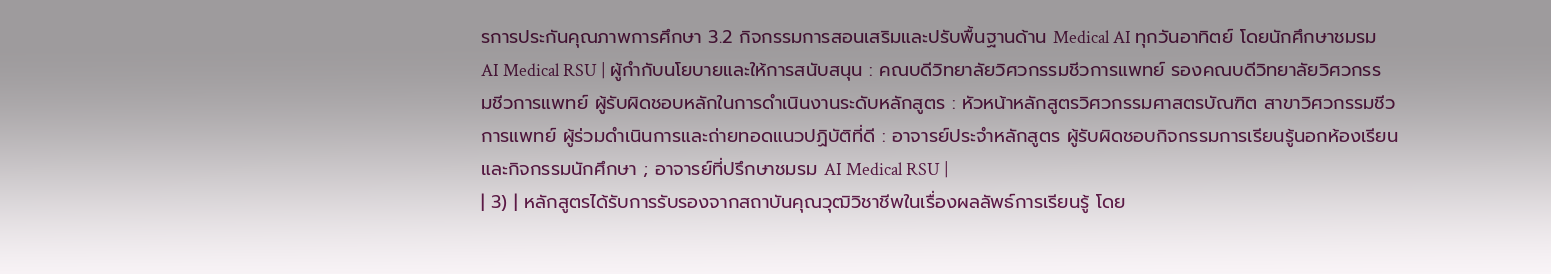รการประกันคุณภาพการศึกษา 3.2 กิจกรรมการสอนเสริมและปรับพื้นฐานด้าน Medical AI ทุกวันอาทิตย์ โดยนักศึกษาชมรม AI Medical RSU | ผู้กำกับนโยบายและให้การสนับสนุน : คณบดีวิทยาลัยวิศวกรรมชีวการแพทย์ รองคณบดีวิทยาลัยวิศวกรรมชีวการแพทย์ ผู้รับผิดชอบหลักในการดำเนินงานระดับหลักสูตร : หัวหน้าหลักสูตรวิศวกรรมศาสตรบัณฑิต สาขาวิศวกรรมชีวการแพทย์ ผู้ร่วมดำเนินการและถ่ายทอดแนวปฏิบัติที่ดี : อาจารย์ประจำหลักสูตร ผู้รับผิดชอบกิจกรรมการเรียนรู้นอกห้องเรียนและกิจกรรมนักศึกษา ; อาจารย์ที่ปรึกษาชมรม AI Medical RSU |
| 3) | หลักสูตรได้รับการรับรองจากสถาบันคุณวุฒิวิชาชีพในเรื่องผลลัพธ์การเรียนรู้ โดย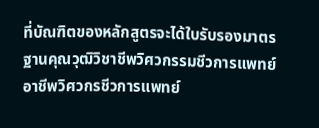ที่บัณฑิตของหลักสูตรจะได้ใบรับรองมาตรฐานคุณวุฒิวิชาชีพวิศวกรรมชีวการแพทย์ อาชีพวิศวกรชีวการแพทย์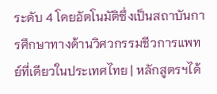ระดับ 4 โดยอัตโนมัติซึ่งเป็นสถาบันการศึกษาทางด้านวิศวกรรมชีวการแพทย์ที่เดียวในประเทศไทย | หลักสูตรฯได้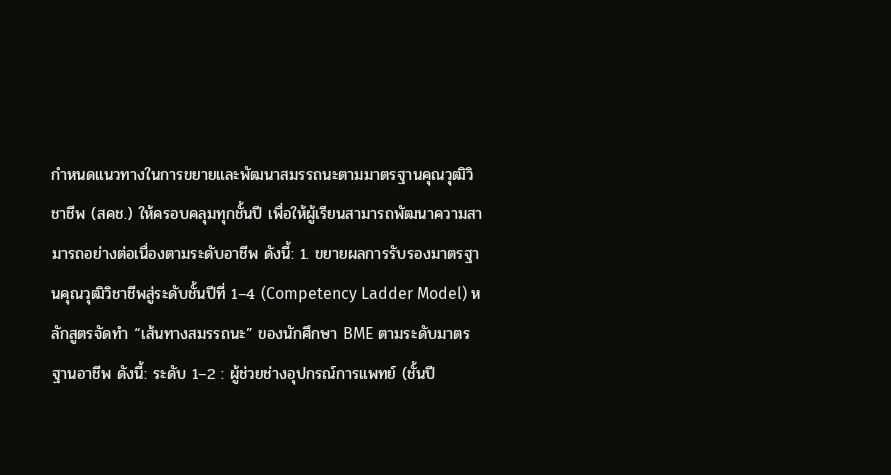กำหนดแนวทางในการขยายและพัฒนาสมรรถนะตามมาตรฐานคุณวุฒิวิชาชีพ (สคช.) ให้ครอบคลุมทุกชั้นปี เพื่อให้ผู้เรียนสามารถพัฒนาความสามารถอย่างต่อเนื่องตามระดับอาชีพ ดังนี้: 1. ขยายผลการรับรองมาตรฐานคุณวุฒิวิชาชีพสู่ระดับชั้นปีที่ 1–4 (Competency Ladder Model) หลักสูตรจัดทำ “เส้นทางสมรรถนะ” ของนักศึกษา BME ตามระดับมาตรฐานอาชีพ ดังนี้: ระดับ 1–2 : ผู้ช่วยช่างอุปกรณ์การแพทย์ (ชั้นปี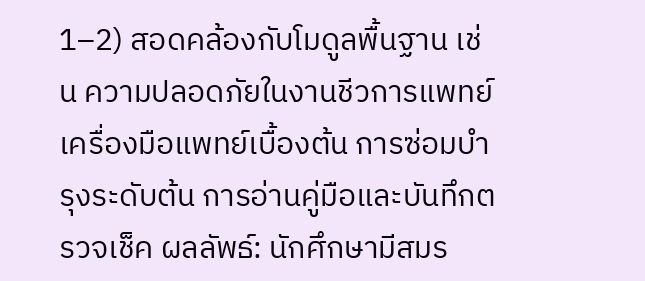1–2) สอดคล้องกับโมดูลพื้นฐาน เช่น ความปลอดภัยในงานชีวการแพทย์ เครื่องมือแพทย์เบื้องต้น การซ่อมบำรุงระดับต้น การอ่านคู่มือและบันทึกตรวจเช็ค ผลลัพธ์: นักศึกษามีสมร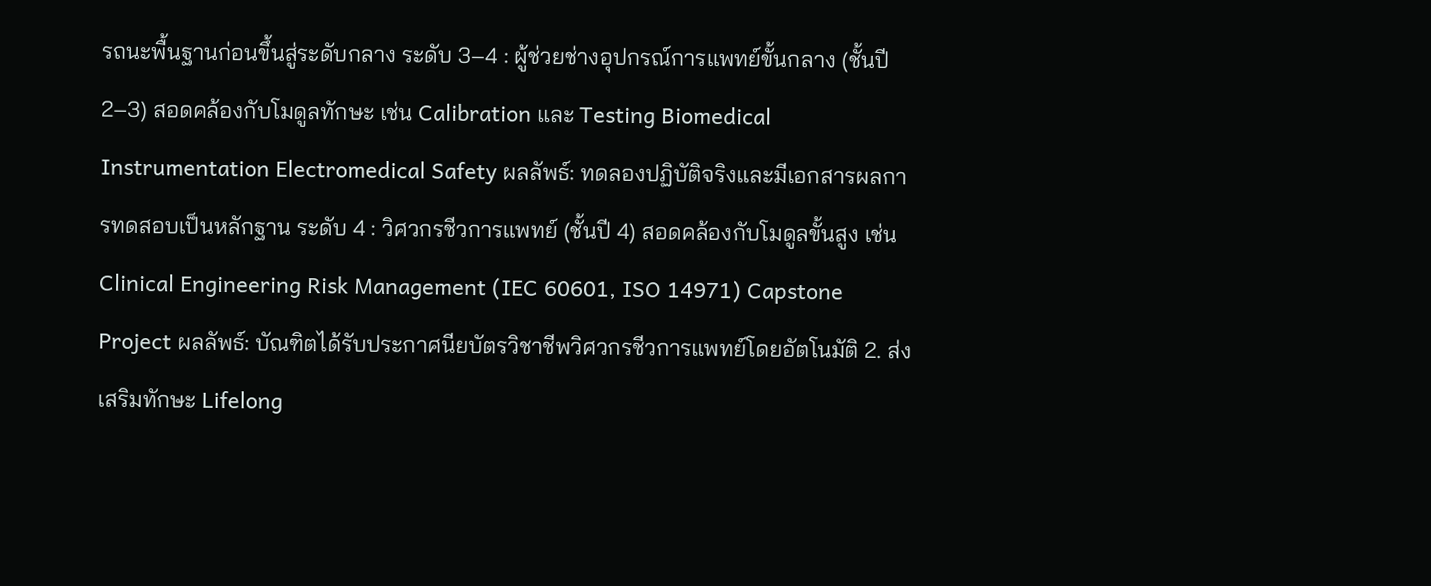รถนะพื้นฐานก่อนขึ้นสู่ระดับกลาง ระดับ 3–4 : ผู้ช่วยช่างอุปกรณ์การแพทย์ขั้นกลาง (ชั้นปี 2–3) สอดคล้องกับโมดูลทักษะ เช่น Calibration และ Testing Biomedical Instrumentation Electromedical Safety ผลลัพธ์: ทดลองปฏิบัติจริงและมีเอกสารผลการทดสอบเป็นหลักฐาน ระดับ 4 : วิศวกรชีวการแพทย์ (ชั้นปี 4) สอดคล้องกับโมดูลขั้นสูง เช่น Clinical Engineering Risk Management (IEC 60601, ISO 14971) Capstone Project ผลลัพธ์: บัณฑิตได้รับประกาศนียบัตรวิชาชีพวิศวกรชีวการแพทย์โดยอัตโนมัติ 2. ส่งเสริมทักษะ Lifelong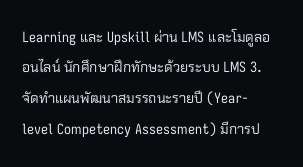Learning และ Upskill ผ่าน LMS และโมดูลออนไลน์ นักศึกษาฝึกทักษะด้วยระบบ LMS 3. จัดทำแผนพัฒนาสมรรถนะรายปี (Year-level Competency Assessment) มีการป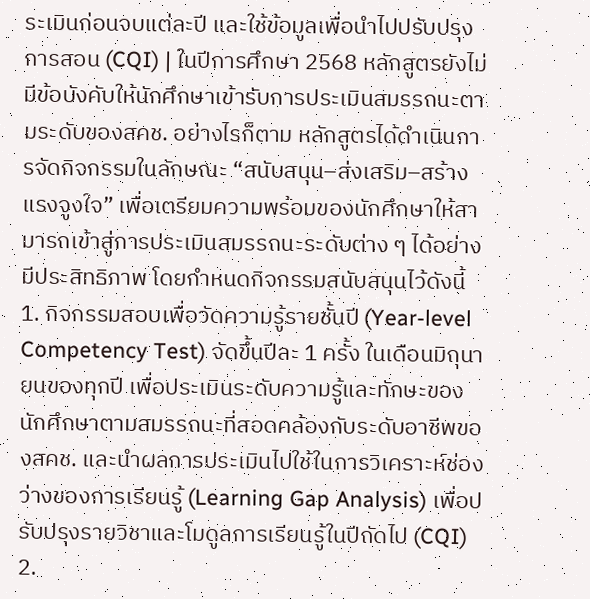ระเมินก่อนจบแต่ละปี และใช้ข้อมูลเพื่อนำไปปรับปรุงการสอน (CQI) | ในปีการศึกษา 2568 หลักสูตรยังไม่มีข้อบังคับให้นักศึกษาเข้ารับการประเมินสมรรถนะตามระดับของสคช. อย่างไรก็ตาม หลักสูตรได้ดำเนินการจัดกิจกรรมในลักษณะ “สนับสนุน–ส่งเสริม–สร้างแรงจูงใจ” เพื่อเตรียมความพร้อมของนักศึกษาให้สามารถเข้าสู่การประเมินสมรรถนะระดับต่าง ๆ ได้อย่างมีประสิทธิภาพ โดยกำหนดกิจกรรมสนับสนุนไว้ดังนี้ 1. กิจกรรมสอบเพื่อวัดความรู้รายชั้นปี (Year-level Competency Test) จัดขึ้นปีละ 1 ครั้ง ในเดือนมิถุนายนของทุกปี เพื่อประเมินระดับความรู้และทักษะของนักศึกษาตามสมรรถนะที่สอดคล้องกับระดับอาชีพของสคช. และนำผลการประเมินไปใช้ในการวิเคราะห์ช่องว่างของการเรียนรู้ (Learning Gap Analysis) เพื่อปรับปรุงรายวิชาและโมดูลการเรียนรู้ในปีถัดไป (CQI) 2.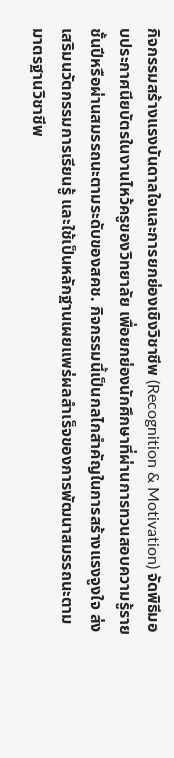กิจกรรมสร้างแรงบันดาลใจและการยกย่องเชิงวิชาชีพ (Recognition & Motivation) จัดพิธีมอบประกาศนียบัตรในงานไหว้ครูของวิทยาลัย เพื่อยกย่องนักศึกษาที่ผ่านการทวนสอบความรู้รายชั้นปีหรือผ่านสมรรถนะตามระดับของสคช. กิจกรรมนี้เป็นกลไกสำคัญในการสร้างแรงจูงใจ ส่งเสริมนวัตกรรมการเรียนรู้ และใช้เป็นหลักฐานเผยแพร่ผลสำเร็จของการพัฒนาสมรรถนะตามมาตรฐานวิชาชีพ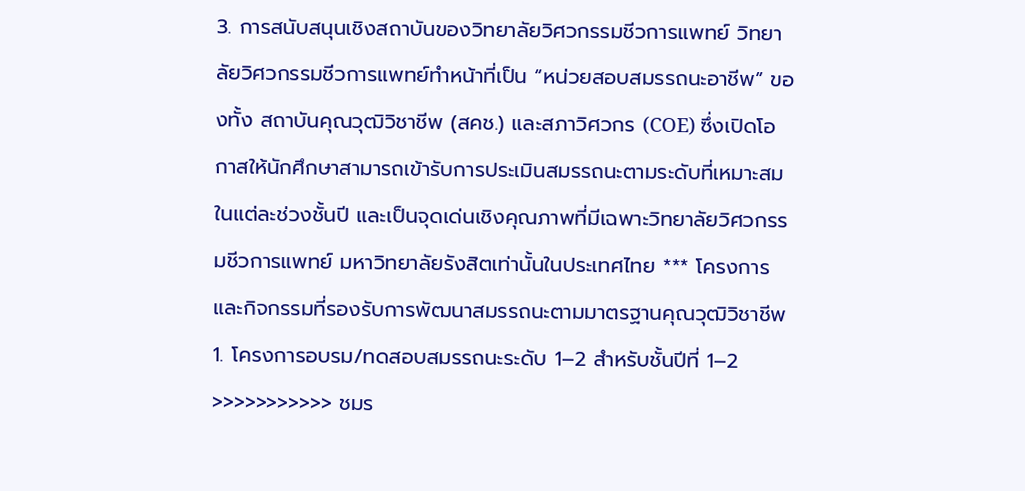3. การสนับสนุนเชิงสถาบันของวิทยาลัยวิศวกรรมชีวการแพทย์ วิทยาลัยวิศวกรรมชีวการแพทย์ทำหน้าที่เป็น “หน่วยสอบสมรรถนะอาชีพ” ของทั้ง สถาบันคุณวุฒิวิชาชีพ (สคช.) และสภาวิศวกร (COE) ซึ่งเปิดโอกาสให้นักศึกษาสามารถเข้ารับการประเมินสมรรถนะตามระดับที่เหมาะสมในแต่ละช่วงชั้นปี และเป็นจุดเด่นเชิงคุณภาพที่มีเฉพาะวิทยาลัยวิศวกรรมชีวการแพทย์ มหาวิทยาลัยรังสิตเท่านั้นในประเทศไทย *** โครงการและกิจกรรมที่รองรับการพัฒนาสมรรถนะตามมาตรฐานคุณวุฒิวิชาชีพ 1. โครงการอบรม/ทดสอบสมรรถนะระดับ 1–2 สำหรับชั้นปีที่ 1–2 >>>>>>>>>>> ชมร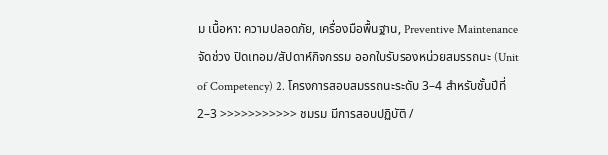ม เนื้อหา: ความปลอดภัย, เครื่องมือพื้นฐาน, Preventive Maintenance จัดช่วง ปิดเทอม/สัปดาห์กิจกรรม ออกใบรับรองหน่วยสมรรถนะ (Unit of Competency) 2. โครงการสอบสมรรถนะระดับ 3–4 สำหรับชั้นปีที่ 2–3 >>>>>>>>>>> ชมรม มีการสอบปฏิบัติ /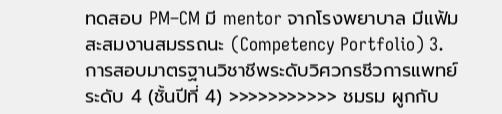ทดสอบ PM–CM มี mentor จากโรงพยาบาล มีแฟ้มสะสมงานสมรรถนะ (Competency Portfolio) 3. การสอบมาตรฐานวิชาชีพระดับวิศวกรชีวการแพทย์ระดับ 4 (ชั้นปีที่ 4) >>>>>>>>>>> ชมรม ผูกกับ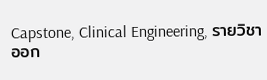Capstone, Clinical Engineering, รายวิชาออก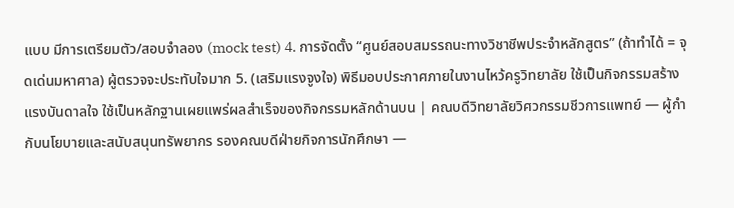แบบ มีการเตรียมตัว/สอบจำลอง (mock test) 4. การจัดตั้ง “ศูนย์สอบสมรรถนะทางวิชาชีพประจำหลักสูตร” (ถ้าทำได้ = จุดเด่นมหาศาล) ผู้ตรวจจะประทับใจมาก 5. (เสริมแรงจูงใจ) พิธีมอบประกาศภายในงานไหว้ครูวิทยาลัย ใช้เป็นกิจกรรมสร้างแรงบันดาลใจ ใช้เป็นหลักฐานเผยแพร่ผลสำเร็จของกิจกรรมหลักด้านบน | คณบดีวิทยาลัยวิศวกรรมชีวการแพทย์ — ผู้กำกับนโยบายและสนับสนุนทรัพยากร รองคณบดีฝ่ายกิจการนักศึกษา —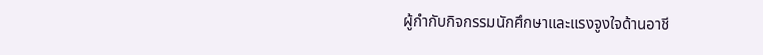ผู้กำกับกิจกรรมนักศึกษาและแรงจูงใจด้านอาชี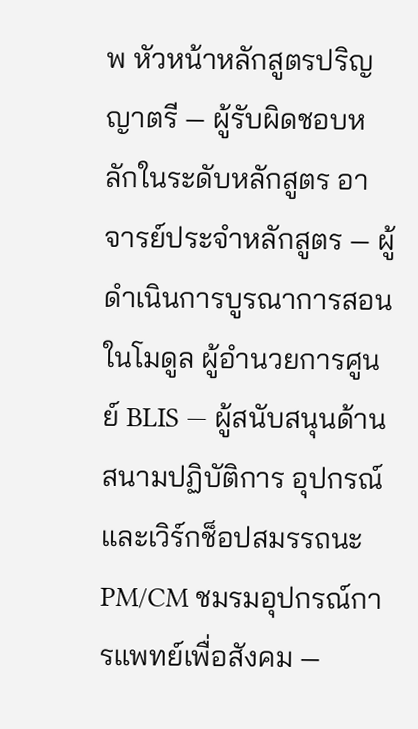พ หัวหน้าหลักสูตรปริญญาตรี — ผู้รับผิดชอบหลักในระดับหลักสูตร อาจารย์ประจำหลักสูตร — ผู้ดำเนินการบูรณาการสอนในโมดูล ผู้อำนวยการศูนย์ BLIS — ผู้สนับสนุนด้านสนามปฏิบัติการ อุปกรณ์ และเวิร์กช็อปสมรรถนะ PM/CM ชมรมอุปกรณ์การแพทย์เพื่อสังคม —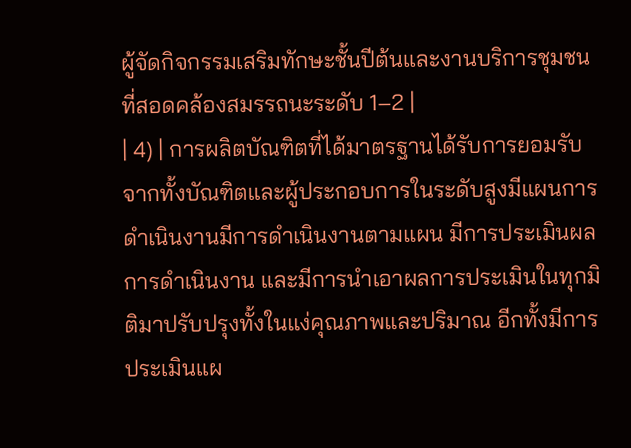ผู้จัดกิจกรรมเสริมทักษะชั้นปีต้นและงานบริการชุมชนที่สอดคล้องสมรรถนะระดับ 1–2 |
| 4) | การผลิตบัณฑิตที่ได้มาตรฐานได้รับการยอมรับจากทั้งบัณฑิตและผู้ประกอบการในระดับสูงมีแผนการดำเนินงานมีการดำเนินงานตามแผน มีการประเมินผลการดำเนินงาน และมีการนำเอาผลการประเมินในทุกมิติมาปรับปรุงทั้งในแง่คุณภาพและปริมาณ อีกทั้งมีการประเมินแผ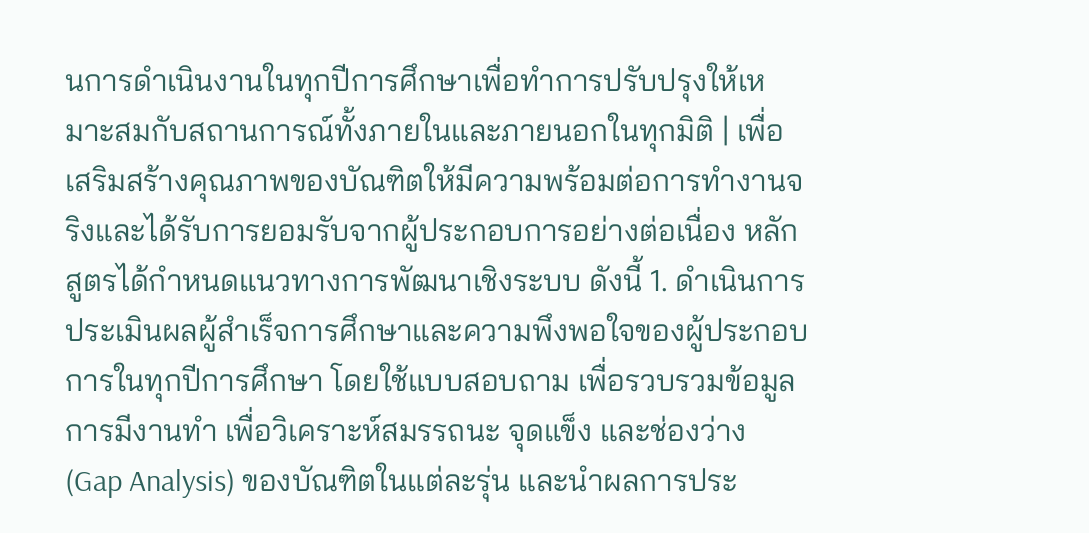นการดำเนินงานในทุกปีการศึกษาเพื่อทำการปรับปรุงให้เหมาะสมกับสถานการณ์ทั้งภายในและภายนอกในทุกมิติ | เพื่อเสริมสร้างคุณภาพของบัณฑิตให้มีความพร้อมต่อการทำงานจริงและได้รับการยอมรับจากผู้ประกอบการอย่างต่อเนื่อง หลักสูตรได้กำหนดแนวทางการพัฒนาเชิงระบบ ดังนี้ 1. ดำเนินการประเมินผลผู้สำเร็จการศึกษาและความพึงพอใจของผู้ประกอบการในทุกปีการศึกษา โดยใช้แบบสอบถาม เพื่อรวบรวมข้อมูลการมีงานทำ เพื่อวิเคราะห์สมรรถนะ จุดแข็ง และช่องว่าง (Gap Analysis) ของบัณฑิตในแต่ละรุ่น และนำผลการประ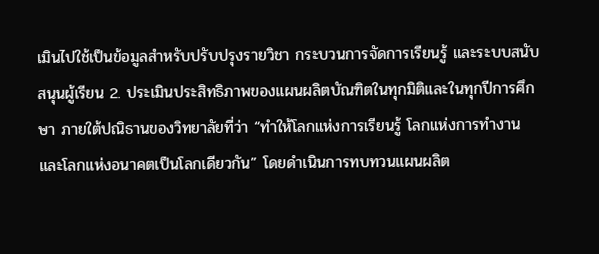เมินไปใช้เป็นข้อมูลสำหรับปรับปรุงรายวิชา กระบวนการจัดการเรียนรู้ และระบบสนับสนุนผู้เรียน 2. ประเมินประสิทธิภาพของแผนผลิตบัณฑิตในทุกมิติและในทุกปีการศึกษา ภายใต้ปณิธานของวิทยาลัยที่ว่า “ทำให้โลกแห่งการเรียนรู้ โลกแห่งการทำงาน และโลกแห่งอนาคตเป็นโลกเดียวกัน” โดยดำเนินการทบทวนแผนผลิต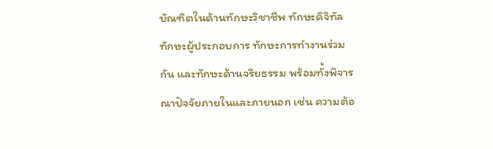บัณฑิตในด้านทักษะวิชาชีพ ทักษะดิจิทัล ทักษะผู้ประกอบการ ทักษะการทำงานร่วมกัน และทักษะด้านจริยธรรม พร้อมทั้งพิจารณาปัจจัยภายในและภายนอก เช่น ความต้อ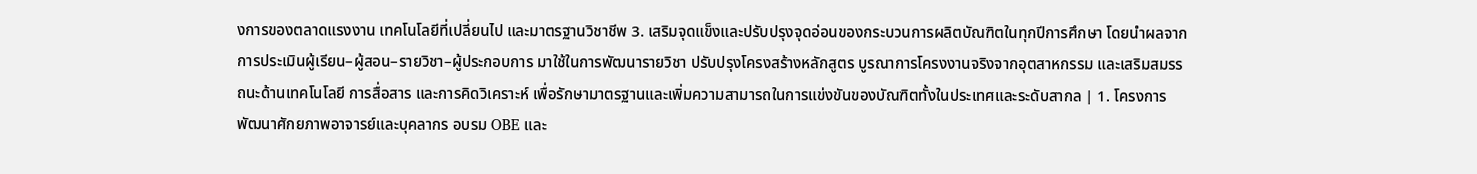งการของตลาดแรงงาน เทคโนโลยีที่เปลี่ยนไป และมาตรฐานวิชาชีพ 3. เสริมจุดแข็งและปรับปรุงจุดอ่อนของกระบวนการผลิตบัณฑิตในทุกปีการศึกษา โดยนำผลจากการประเมินผู้เรียน–ผู้สอน–รายวิชา–ผู้ประกอบการ มาใช้ในการพัฒนารายวิชา ปรับปรุงโครงสร้างหลักสูตร บูรณาการโครงงานจริงจากอุตสาหกรรม และเสริมสมรรถนะด้านเทคโนโลยี การสื่อสาร และการคิดวิเคราะห์ เพื่อรักษามาตรฐานและเพิ่มความสามารถในการแข่งขันของบัณฑิตทั้งในประเทศและระดับสากล | 1. โครงการพัฒนาศักยภาพอาจารย์และบุคลากร อบรม OBE และ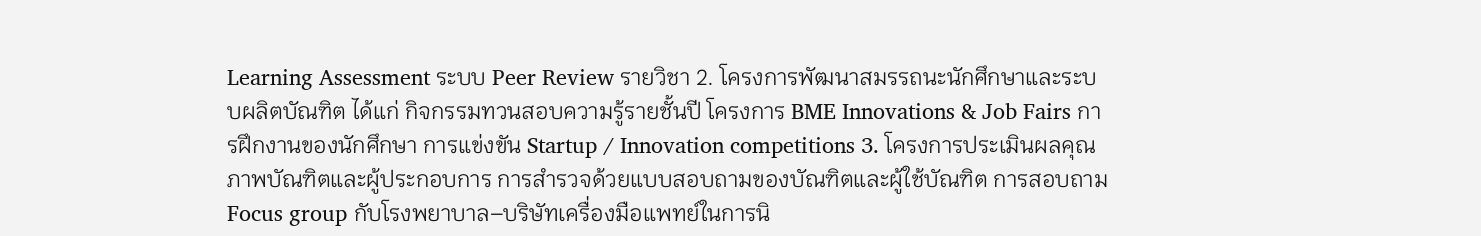Learning Assessment ระบบ Peer Review รายวิชา 2. โครงการพัฒนาสมรรถนะนักศึกษาและระบบผลิตบัณฑิต ได้แก่ กิจกรรมทวนสอบความรู้รายชั้นปี โครงการ BME Innovations & Job Fairs การฝึกงานของนักศึกษา การแข่งขัน Startup / Innovation competitions 3. โครงการประเมินผลคุณภาพบัณฑิตและผู้ประกอบการ การสำรวจด้วยแบบสอบถามของบัณฑิตและผู้ใช้บัณฑิต การสอบถาม Focus group กับโรงพยาบาล–บริษัทเครื่องมือแพทย์ในการนิ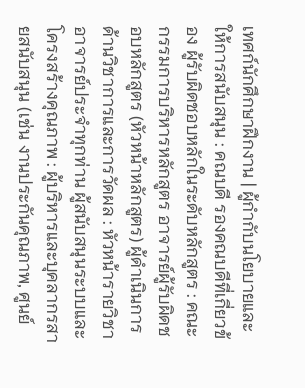เทศก์นักศึกษาฝึกงาน | ผู้กำกับนโยบายและให้การสนับสนุน : คณบดี รองคณบดีที่เกี่ยวข้อง ผู้รับผิดชอบหลักในระดับหลักสูตร : คณะกรรมการบริหารหลักสูตร อาจารย์ผู้รับผิดชอบหลักสูตร (หัวหน้าหลักสูตร) ผู้ดำเนินการด้านวิชาการและการวัดผล : หัวหน้ารายวิชา อาจารย์ประจำทุกท่าน ผู้สนับสนุนระบบและโครงสร้างคุณภาพ : ผู้บริหารและบุคลากรสายสนับสนุน (เช่น งานประกันคุณภาพ, ศูนย์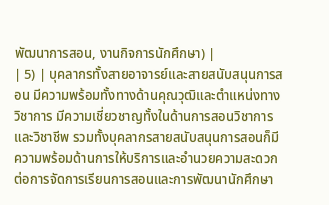พัฒนาการสอน, งานกิจการนักศึกษา) |
| 5) | บุคลากรทั้งสายอาจารย์และสายสนับสนุนการสอน มีความพร้อมทั้งทางด้านคุณวุฒิและตำแหน่งทางวิชาการ มีความเชี่ยวชาญทั้งในด้านการสอนวิชาการและวิชาชีพ รวมทั้งบุคลากรสายสนับสนุนการสอนก็มีความพร้อมด้านการให้บริการและอำนวยความสะดวกต่อการจัดการเรียนการสอนและการพัฒนานักศึกษา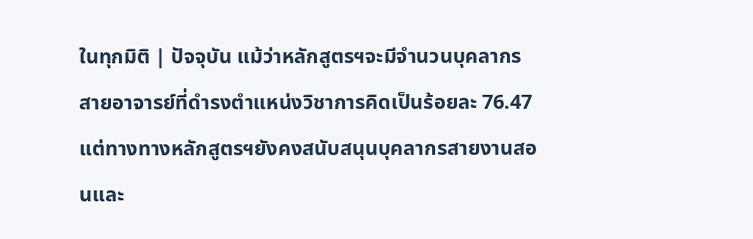ในทุกมิติ | ปัจจุบัน แม้ว่าหลักสูตรฯจะมีจำนวนบุคลากรสายอาจารย์ที่ดำรงตำแหน่งวิชาการคิดเป็นร้อยละ 76.47 แต่ทางทางหลักสูตรฯยังคงสนับสนุนบุคลากรสายงานสอนและ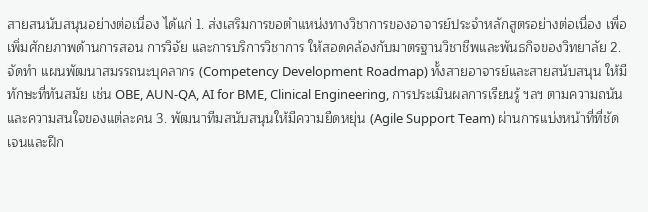สายสนนับสนุนอย่างต่อเนื่อง ได้แก่ 1. ส่งเสริมการขอตำแหน่งทางวิชาการของอาจารย์ประจำหลักสูตรอย่างต่อเนื่อง เพื่อเพิ่มศักยภาพด้านการสอน การวิจัย และการบริการวิชาการ ให้สอดคล้องกับมาตรฐานวิชาชีพและพันธกิจของวิทยาลัย 2. จัดทำ แผนพัฒนาสมรรถนะบุคลากร (Competency Development Roadmap) ทั้งสายอาจารย์และสายสนับสนุน ให้มีทักษะที่ทันสมัย เช่น OBE, AUN‑QA, AI for BME, Clinical Engineering, การประเมินผลการเรียนรู้ ฯลฯ ตามความถนันและความสนใจของแต่ละคน 3. พัฒนาทีมสนับสนุนให้มีความยืดหยุ่น (Agile Support Team) ผ่านการแบ่งหน้าที่ที่ชัดเจนและฝึก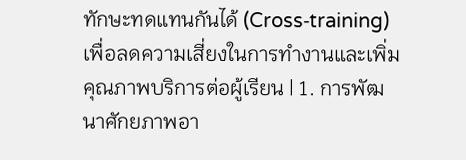ทักษะทดแทนกันได้ (Cross‑training) เพื่อลดความเสี่ยงในการทำงานและเพิ่มคุณภาพบริการต่อผู้เรียน | 1. การพัฒนาศักยภาพอา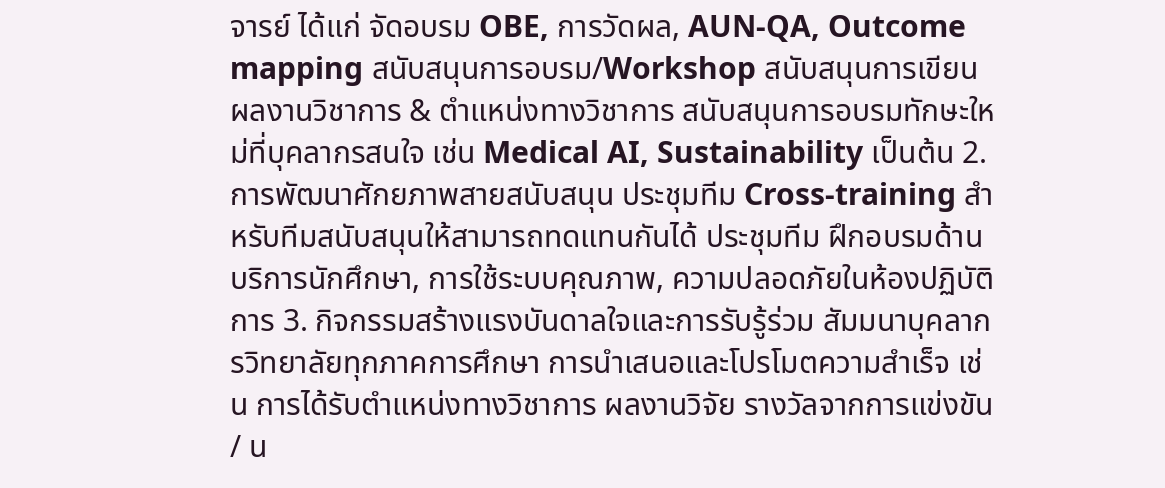จารย์ ได้แก่ จัดอบรม OBE, การวัดผล, AUN‑QA, Outcome mapping สนับสนุนการอบรม/Workshop สนับสนุนการเขียนผลงานวิชาการ & ตำแหน่งทางวิชาการ สนับสนุนการอบรมทักษะใหม่ที่บุคลากรสนใจ เช่น Medical AI, Sustainability เป็นต้น 2. การพัฒนาศักยภาพสายสนับสนุน ประชุมทีม Cross‑training สำหรับทีมสนับสนุนให้สามารถทดแทนกันได้ ประชุมทีม ฝึกอบรมด้านบริการนักศึกษา, การใช้ระบบคุณภาพ, ความปลอดภัยในห้องปฏิบัติการ 3. กิจกรรมสร้างแรงบันดาลใจและการรับรู้ร่วม สัมมนาบุคลากรวิทยาลัยทุกภาคการศึกษา การนำเสนอและโปรโมตความสำเร็จ เช่น การได้รับตำแหน่งทางวิชาการ ผลงานวิจัย รางวัลจากการแข่งขัน / น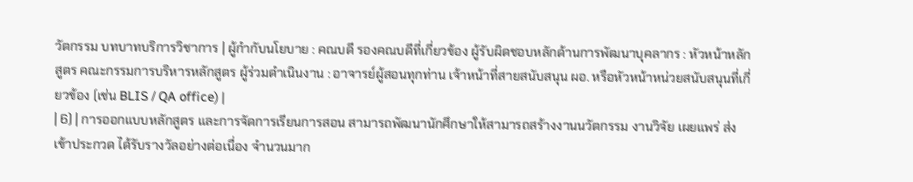วัตกรรม บทบาทบริการวิชาการ | ผู้กำกับนโยบาย : คณบดี รองคณบดีที่เกี่ยวข้อง ผู้รับผิดชอบหลักด้านการพัฒนาบุคลากร : หัวหน้าหลักสูตร คณะกรรมการบริหารหลักสูตร ผู้ร่วมดำเนินงาน : อาจารย์ผู้สอนทุกท่าน เจ้าหน้าที่สายสนับสนุน ผอ. หรือหัวหน้าหน่วยสนับสนุนที่เกี่ยวข้อง (เช่น BLIS / QA office) |
| 6) | การออกแบบหลักสูตร และการจัดการเรียนการสอน สามารถพัฒนานักศึกษาให้สามารถสร้างงานนวัตกรรม งานวิจัย เผยแพร่ ส่งเข้าประกวด ได้รับรางวัลอย่างต่อเนื่อง จำนวนมาก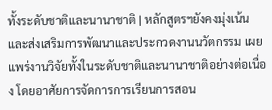ทั้งระดับชาติและนานาชาติ | หลักสูตรฯยังคงมุ่งเน้นและส่งเสริมการพัฒนาและประกวดงานนวัตกรรม เผยแพร่งานวิจัยทั้งในระดับชาติและนานาชาติอย่างต่อเนื่อง โดยอาศัยการจัดการการเรียนการสอน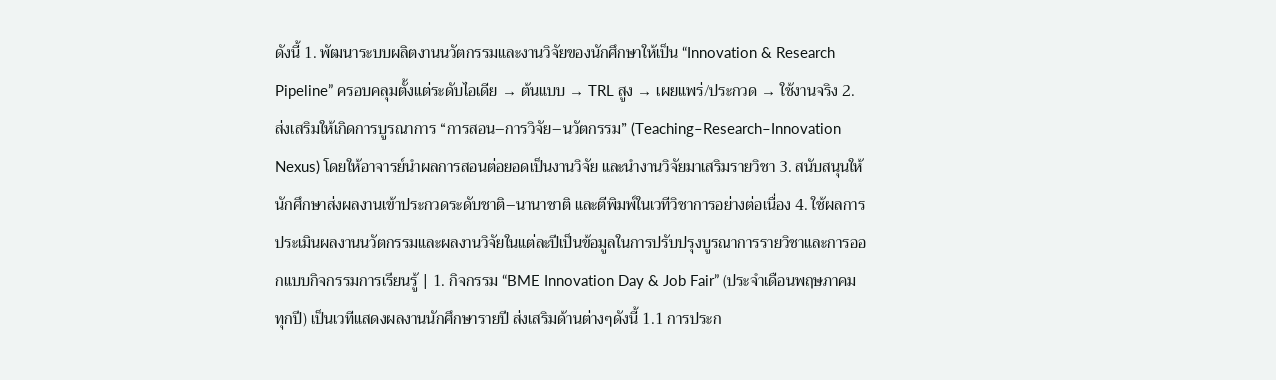ดังนี้ 1. พัฒนาระบบผลิตงานนวัตกรรมและงานวิจัยของนักศึกษาให้เป็น “Innovation & Research Pipeline” ครอบคลุมตั้งแต่ระดับไอเดีย → ต้นแบบ → TRL สูง → เผยแพร่/ประกวด → ใช้งานจริง 2. ส่งเสริมให้เกิดการบูรณาการ “การสอน–การวิจัย–นวัตกรรม” (Teaching–Research–Innovation Nexus) โดยให้อาจารย์นำผลการสอนต่อยอดเป็นงานวิจัย และนำงานวิจัยมาเสริมรายวิชา 3. สนับสนุนให้นักศึกษาส่งผลงานเข้าประกวดระดับชาติ–นานาชาติ และตีพิมพ์ในเวทีวิชาการอย่างต่อเนื่อง 4. ใช้ผลการประเมินผลงานนวัตกรรมและผลงานวิจัยในแต่ละปีเป็นข้อมูลในการปรับปรุงบูรณาการรายวิชาและการออกแบบกิจกรรมการเรียนรู้ | 1. กิจกรรม “BME Innovation Day & Job Fair” (ประจำเดือนพฤษภาคม ทุกปี) เป็นเวทีแสดงผลงานนักศึกษารายปี ส่งเสริมด้านต่างๆดังนี้ 1.1 การประก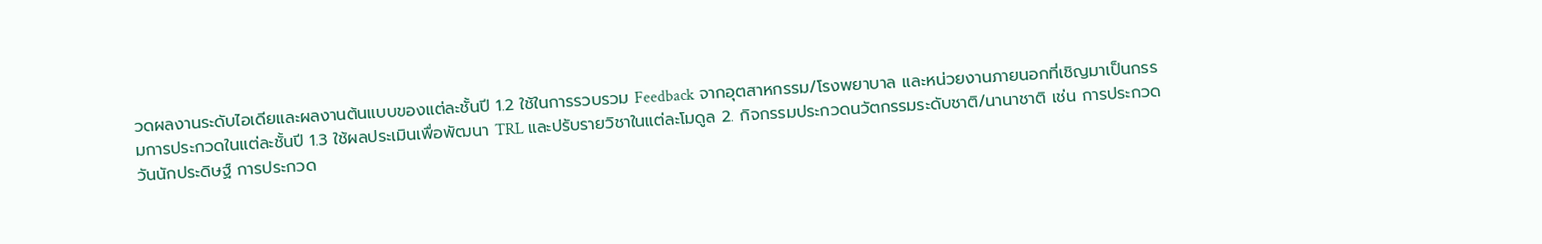วดผลงานระดับไอเดียและผลงานต้นแบบของแต่ละชั้นปี 1.2 ใช้ในการรวบรวม Feedback จากอุตสาหกรรม/โรงพยาบาล และหน่วยงานภายนอกที่เชิญมาเป็นกรรมการประกวดในแต่ละชั้นปี 1.3 ใช้ผลประเมินเพื่อพัฒนา TRL และปรับรายวิชาในแต่ละโมดูล 2. กิจกรรมประกวดนวัตกรรมระดับชาติ/นานาชาติ เช่น การประกวดวันนักประดิษฐ์ การประกวด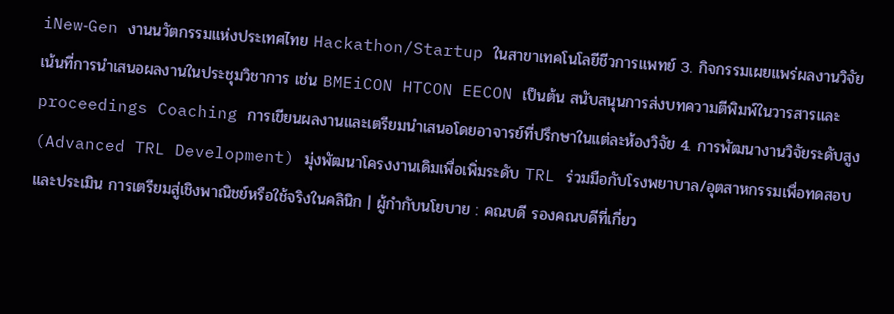iNew‑Gen งานนวัตกรรมแห่งประเทศไทย Hackathon/Startup ในสาขาเทคโนโลยีชีวการแพทย์ 3. กิจกรรมเผยแพร่ผลงานวิจัย เน้นที่การนำเสนอผลงานในประชุมวิชาการ เช่น BMEiCON HTCON EECON เป็นต้น สนับสนุนการส่งบทความตีพิมพ์ในวารสารและ proceedings Coaching การเขียนผลงานและเตรียมนำเสนอโดยอาจารย์ที่ปรึกษาในแต่ละห้องวิจัย 4. การพัฒนางานวิจัยระดับสูง (Advanced TRL Development) มุ่งพัฒนาโครงงานเดิมเพื่อเพิ่มระดับ TRL ร่วมมือกับโรงพยาบาล/อุตสาหกรรมเพื่อทดสอบและประเมิน การเตรียมสู่เชิงพาณิชย์หรือใช้จริงในคลินิก | ผู้กำกับนโยบาย : คณบดี รองคณบดีที่เกี่ยว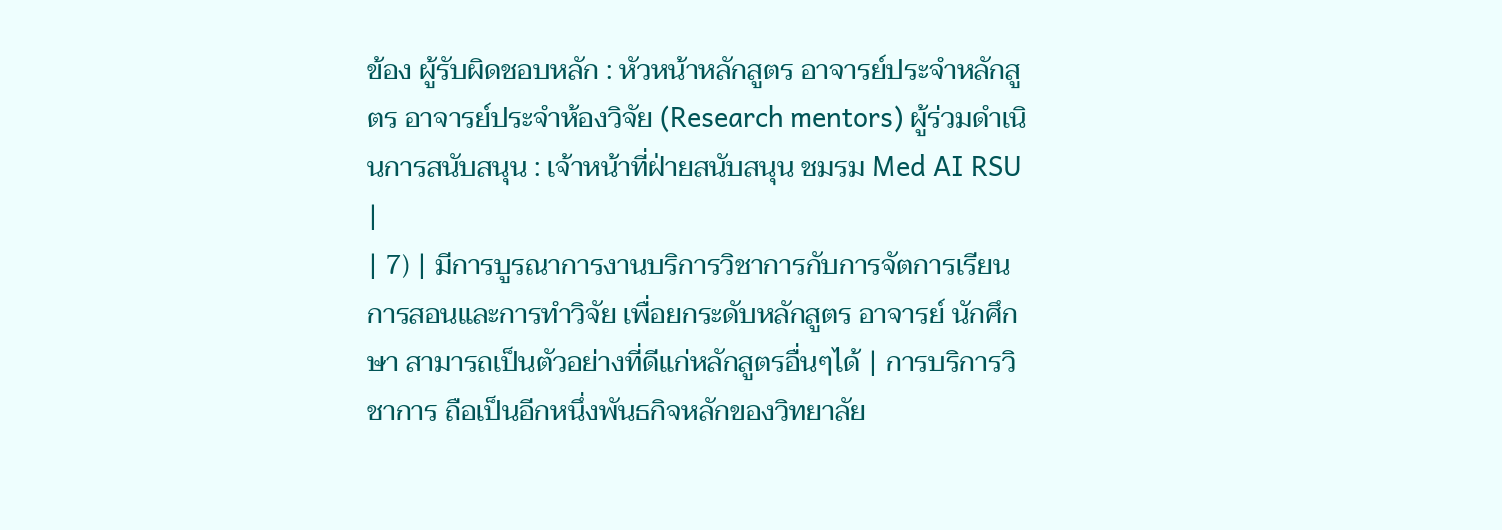ข้อง ผู้รับผิดชอบหลัก : หัวหน้าหลักสูตร อาจารย์ประจำหลักสูตร อาจารย์ประจำห้องวิจัย (Research mentors) ผู้ร่วมดำเนินการสนับสนุน : เจ้าหน้าที่ฝ่ายสนับสนุน ชมรม Med AI RSU |
| 7) | มีการบูรณาการงานบริการวิชาการกับการจัตการเรียนการสอนและการทำวิจัย เพื่อยกระดับหลักสูตร อาจารย์ นักศึกษา สามารถเป็นตัวอย่างที่ดีแก่หลักสูตรอื่นๆได้ | การบริการวิชาการ ถือเป็นอีกหนึ่งพันธกิจหลักของวิทยาลัย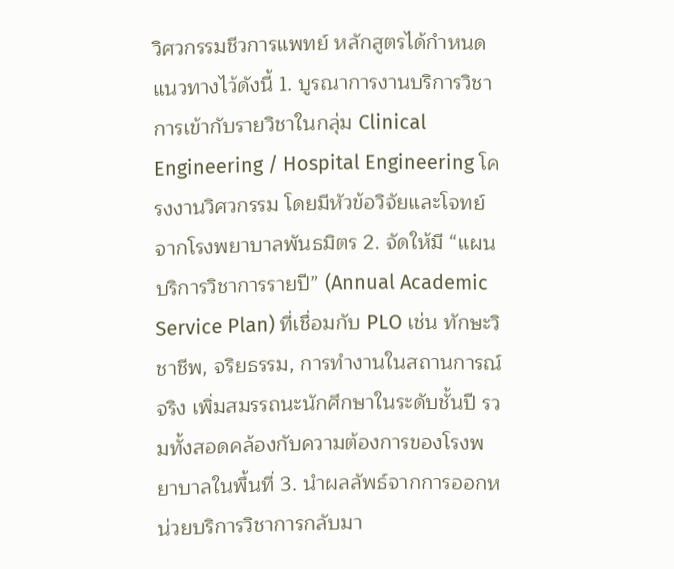วิศวกรรมชีวการแพทย์ หลักสูตรได้กำหนดแนวทางไว้ดังนี้ 1. บูรณาการงานบริการวิชาการเข้ากับรายวิชาในกลุ่ม Clinical Engineering / Hospital Engineering โครงงานวิศวกรรม โดยมีหัวข้อวิจัยและโจทย์จากโรงพยาบาลพันธมิตร 2. จัดให้มี “แผนบริการวิชาการรายปี” (Annual Academic Service Plan) ที่เชื่อมกับ PLO เช่น ทักษะวิชาชีพ, จริยธรรม, การทำงานในสถานการณ์จริง เพิ่มสมรรถนะนักศึกษาในระดับชั้นปี รวมทั้งสอดคล้องกับความต้องการของโรงพยาบาลในพื้นที่ 3. นำผลลัพธ์จากการออกหน่วยบริการวิชาการกลับมา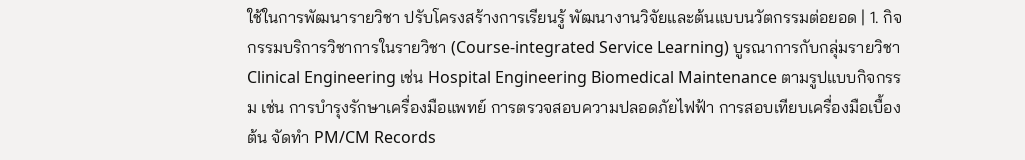ใช้ในการพัฒนารายวิชา ปรับโครงสร้างการเรียนรู้ พัฒนางานวิจัยและต้นแบบนวัตกรรมต่อยอด | 1. กิจกรรมบริการวิชาการในรายวิชา (Course-integrated Service Learning) บูรณาการกับกลุ่มรายวิชา Clinical Engineering เช่น Hospital Engineering Biomedical Maintenance ตามรูปแบบกิจกรรม เช่น การบำรุงรักษาเครื่องมือแพทย์ การตรวจสอบความปลอดภัยไฟฟ้า การสอบเทียบเครื่องมือเบื้องต้น จัดทำ PM/CM Records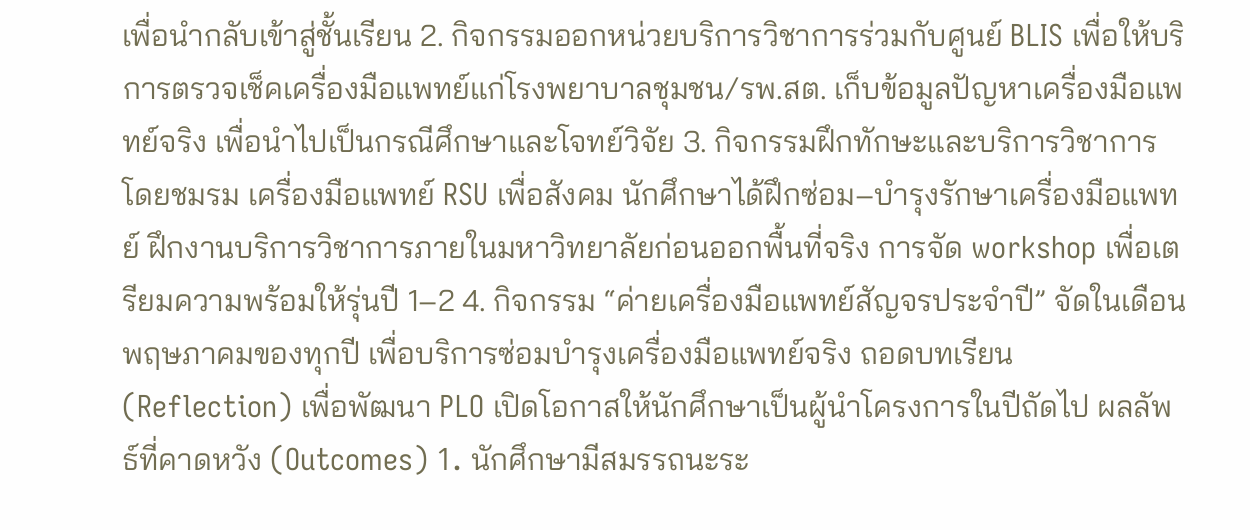เพื่อนำกลับเข้าสู่ชั้นเรียน 2. กิจกรรมออกหน่วยบริการวิชาการร่วมกับศูนย์ BLIS เพื่อให้บริการตรวจเช็คเครื่องมือแพทย์แก่โรงพยาบาลชุมชน/รพ.สต. เก็บข้อมูลปัญหาเครื่องมือแพทย์จริง เพื่อนำไปเป็นกรณีศึกษาและโจทย์วิจัย 3. กิจกรรมฝึกทักษะและบริการวิชาการโดยชมรม เครื่องมือแพทย์ RSU เพื่อสังคม นักศึกษาได้ฝึกซ่อม–บำรุงรักษาเครื่องมือแพทย์ ฝึกงานบริการวิชาการภายในมหาวิทยาลัยก่อนออกพื้นที่จริง การจัด workshop เพื่อเตรียมความพร้อมให้รุ่นปี 1–2 4. กิจกรรม “ค่ายเครื่องมือแพทย์สัญจรประจำปี” จัดในเดือนพฤษภาคมของทุกปี เพื่อบริการซ่อมบำรุงเครื่องมือแพทย์จริง ถอดบทเรียน (Reflection) เพื่อพัฒนา PLO เปิดโอกาสให้นักศึกษาเป็นผู้นำโครงการในปีถัดไป ผลลัพธ์ที่คาดหวัง (Outcomes) 1. นักศึกษามีสมรรถนะระ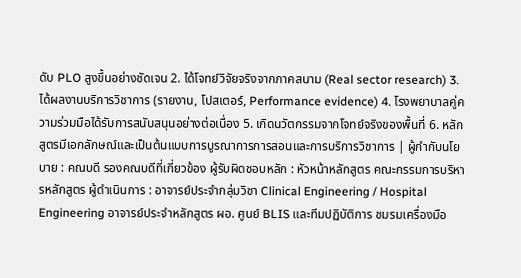ดับ PLO สูงขึ้นอย่างชัดเจน 2. ได้โจทย์วิจัยจริงจากภาคสนาม (Real sector research) 3. ได้ผลงานบริการวิชาการ (รายงาน, โปสเตอร์, Performance evidence) 4. โรงพยาบาลคู่ความร่วมมือได้รับการสนับสนุนอย่างต่อเนื่อง 5. เกิดนวัตกรรมจากโจทย์จริงของพื้นที่ 6. หลักสูตรมีเอกลักษณ์และเป็นต้นแบบการบูรณาการการสอนและการบริการวิชาการ | ผู้กำกับนโยบาย : คณบดี รองคณบดีที่เกี่ยวข้อง ผู้รับผิดชอบหลัก : หัวหน้าหลักสูตร คณะกรรมการบริหารหลักสูตร ผู้ดำเนินการ : อาจารย์ประจำกลุ่มวิชา Clinical Engineering / Hospital Engineering อาจารย์ประจำหลักสูตร ผอ. ศูนย์ BLIS และทีมปฏิบัติการ ชมรมเครื่องมือ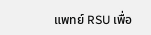แพทย์ RSU เพื่อ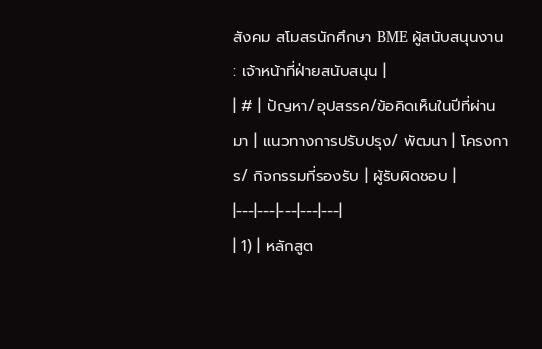สังคม สโมสรนักศึกษา BME ผู้สนับสนุนงาน : เจ้าหน้าที่ฝ่ายสนับสนุน |
| # | ปัญหา/อุปสรรค/ข้อคิดเห็นในปีที่ผ่านมา | แนวทางการปรับปรุง/ พัฒนา | โครงการ/ กิจกรรมที่รองรับ | ผู้รับผิดชอบ |
|---|---|---|---|---|
| 1) | หลักสูต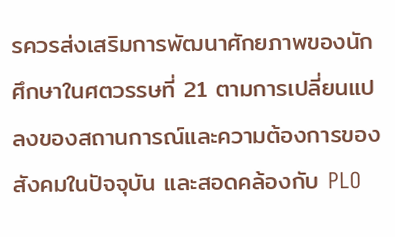รควรส่งเสริมการพัฒนาศักยภาพของนักศึกษาในศตวรรษที่ 21 ตามการเปลี่ยนแปลงของสถานการณ์และความต้องการของสังคมในปัจจุบัน และสอดคล้องกับ PLO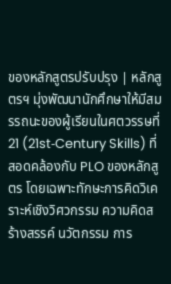ของหลักสูตรปรับปรุง | หลักสูตรฯ มุ่งพัฒนานักศึกษาให้มีสมรรถนะของผู้เรียนในศตวรรษที่ 21 (21st‑Century Skills) ที่สอดคล้องกับ PLO ของหลักสูตร โดยเฉพาะทักษะการคิดวิเคราะห์เชิงวิศวกรรม ความคิดสร้างสรรค์ นวัตกรรม การ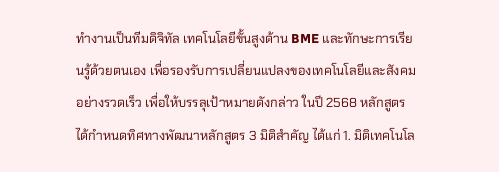ทำงานเป็นทีมดิจิทัล เทคโนโลยีขั้นสูงด้าน BME และทักษะการเรียนรู้ด้วยตนเอง เพื่อรองรับการเปลี่ยนแปลงของเทคโนโลยีและสังคมอย่างรวดเร็ว เพื่อให้บรรลุเป้าหมายดังกล่าว ในปี 2568 หลักสูตรได้กำหนดทิศทางพัฒนาหลักสูตร 3 มิติสำคัญ ได้แก่ 1. มิติเทคโนโล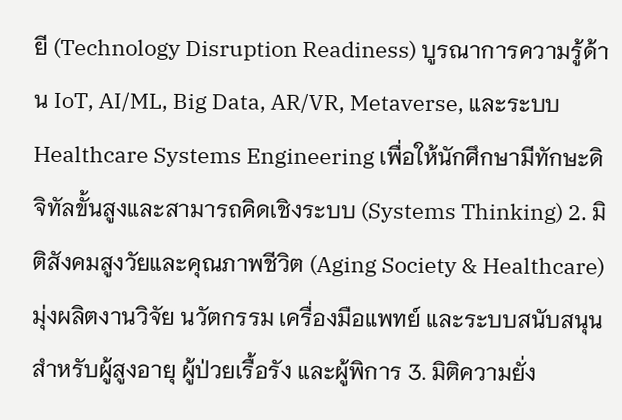ยี (Technology Disruption Readiness) บูรณาการความรู้ด้าน IoT, AI/ML, Big Data, AR/VR, Metaverse, และระบบ Healthcare Systems Engineering เพื่อให้นักศึกษามีทักษะดิจิทัลขั้นสูงและสามารถคิดเชิงระบบ (Systems Thinking) 2. มิติสังคมสูงวัยและคุณภาพชีวิต (Aging Society & Healthcare) มุ่งผลิตงานวิจัย นวัตกรรม เครื่องมือแพทย์ และระบบสนับสนุนสำหรับผู้สูงอายุ ผู้ป่วยเรื้อรัง และผู้พิการ 3. มิติความยั่ง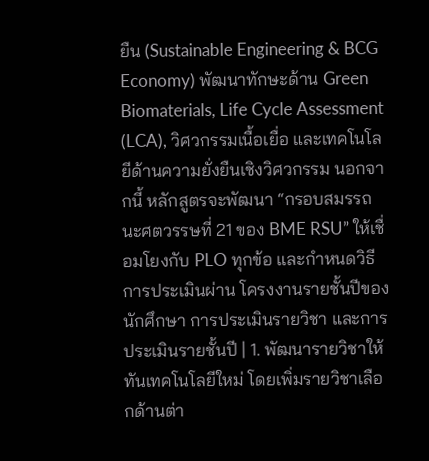ยืน (Sustainable Engineering & BCG Economy) พัฒนาทักษะด้าน Green Biomaterials, Life Cycle Assessment (LCA), วิศวกรรมเนื้อเยื่อ และเทคโนโลยีด้านความยั่งยืนเชิงวิศวกรรม นอกจากนี้ หลักสูตรจะพัฒนา “กรอบสมรรถนะศตวรรษที่ 21 ของ BME RSU” ให้เชื่อมโยงกับ PLO ทุกข้อ และกำหนดวิธีการประเมินผ่าน โครงงานรายชั้นปีของนักศึกษา การประเมินรายวิชา และการประเมินรายชั้นปี | 1. พัฒนารายวิชาให้ทันเทคโนโลยีใหม่ โดยเพิ่มรายวิชาเลือกด้านต่า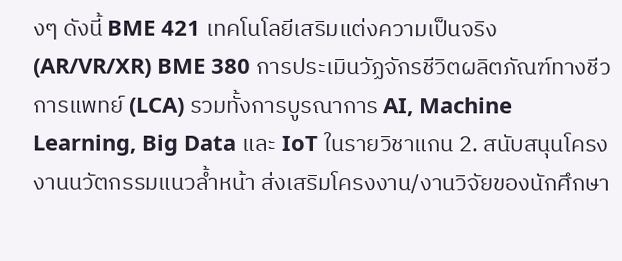งๆ ดังนี้ BME 421 เทคโนโลยีเสริมแต่งความเป็นจริง (AR/VR/XR) BME 380 การประเมินวัฏจักรชีวิตผลิตภัณฑ์ทางชีวการแพทย์ (LCA) รวมทั้งการบูรณาการ AI, Machine Learning, Big Data และ IoT ในรายวิชาแกน 2. สนับสนุนโครงงานนวัตกรรมแนวล้ำหน้า ส่งเสริมโครงงาน/งานวิจัยของนักศึกษา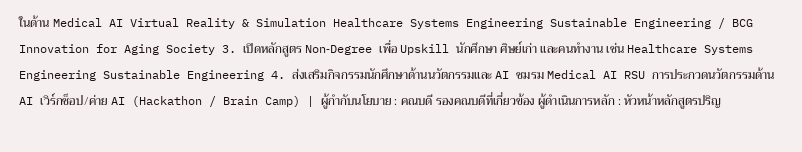ในด้าน Medical AI Virtual Reality & Simulation Healthcare Systems Engineering Sustainable Engineering / BCG Innovation for Aging Society 3. เปิดหลักสูตร Non‑Degree เพื่อ Upskill นักศึกษา ศิษย์เก่า และคนทำงาน เช่น Healthcare Systems Engineering Sustainable Engineering 4. ส่งเสริมกิจกรรมนักศึกษาด้านนวัตกรรมและ AI ชมรม Medical AI RSU การประกวดนวัตกรรมด้าน AI เวิร์กช็อป/ค่าย AI (Hackathon / Brain Camp) | ผู้กำกับนโยบาย : คณบดี รองคณบดีที่เกี่ยวข้อง ผู้ดำเนินการหลัก : หัวหน้าหลักสูตรปริญ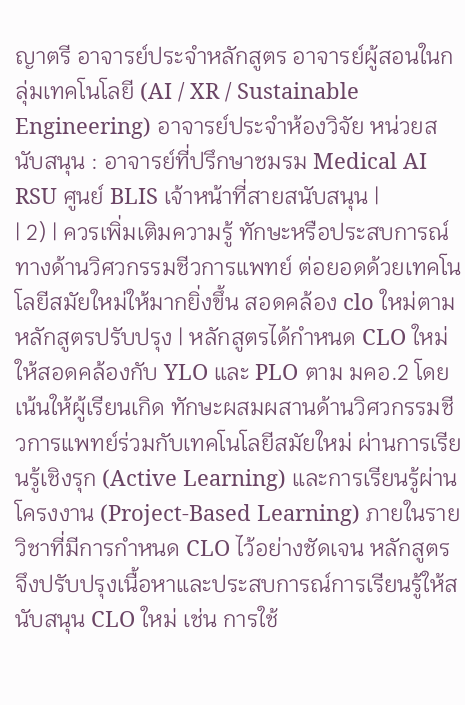ญาตรี อาจารย์ประจำหลักสูตร อาจารย์ผู้สอนในกลุ่มเทคโนโลยี (AI / XR / Sustainable Engineering) อาจารย์ประจำห้องวิจัย หน่วยสนับสนุน : อาจารย์ที่ปรึกษาชมรม Medical AI RSU ศูนย์ BLIS เจ้าหน้าที่สายสนับสนุน |
| 2) | ควรเพิ่มเติมความรู้ ทักษะหรือประสบการณ์ทางด้านวิศวกรรมชีวการแพทย์ ต่อยอดด้วยเทคโนโลยีสมัยใหม่ให้มากยิ่งขึ้น สอดคล้อง clo ใหม่ตามหลักสูตรปรับปรุง | หลักสูตรได้กำหนด CLO ใหม่ให้สอดคล้องกับ YLO และ PLO ตาม มคอ.2 โดยเน้นให้ผู้เรียนเกิด ทักษะผสมผสานด้านวิศวกรรมชีวการแพทย์ร่วมกับเทคโนโลยีสมัยใหม่ ผ่านการเรียนรู้เชิงรุก (Active Learning) และการเรียนรู้ผ่านโครงงาน (Project-Based Learning) ภายในรายวิชาที่มีการกำหนด CLO ไว้อย่างชัดเจน หลักสูตรจึงปรับปรุงเนื้อหาและประสบการณ์การเรียนรู้ให้สนับสนุน CLO ใหม่ เช่น การใช้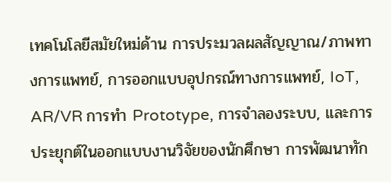เทคโนโลยีสมัยใหม่ด้าน การประมวลผลสัญญาณ/ภาพทางการแพทย์, การออกแบบอุปกรณ์ทางการแพทย์, IoT, AR/VR การทำ Prototype, การจำลองระบบ, และการประยุกต์ในออกแบบงานวิจัยของนักศึกษา การพัฒนาทัก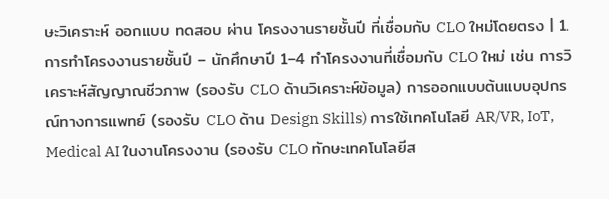ษะวิเคราะห์ ออกแบบ ทดสอบ ผ่าน โครงงานรายชั้นปี ที่เชื่อมกับ CLO ใหม่โดยตรง | 1. การทำโครงงานรายชั้นปี – นักศึกษาปี 1–4 ทำโครงงานที่เชื่อมกับ CLO ใหม่ เช่น การวิเคราะห์สัญญาณชีวภาพ (รองรับ CLO ด้านวิเคราะห์ข้อมูล) การออกแบบต้นแบบอุปกรณ์ทางการแพทย์ (รองรับ CLO ด้าน Design Skills) การใช้เทคโนโลยี AR/VR, IoT, Medical AI ในงานโครงงาน (รองรับ CLO ทักษะเทคโนโลยีส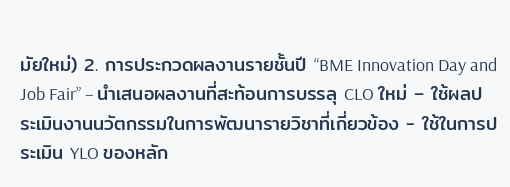มัยใหม่) 2. การประกวดผลงานรายชั้นปี “BME Innovation Day and Job Fair” – นำเสนอผลงานที่สะท้อนการบรรลุ CLO ใหม่ – ใช้ผลประเมินงานนวัตกรรมในการพัฒนารายวิชาที่เกี่ยวข้อง - ใช้ในการประเมิน YLO ของหลัก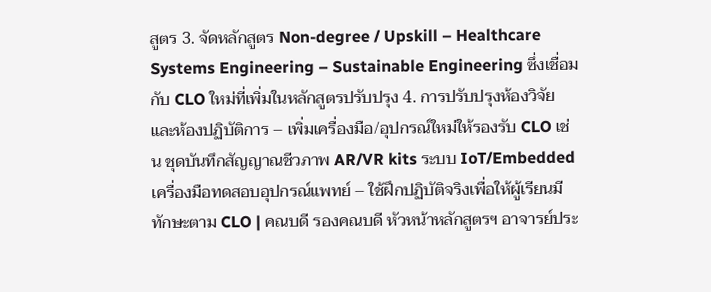สูตร 3. จัดหลักสูตร Non-degree / Upskill – Healthcare Systems Engineering – Sustainable Engineering ซึ่งเชื่อมกับ CLO ใหม่ที่เพิ่มในหลักสูตรปรับปรุง 4. การปรับปรุงห้องวิจัยและห้องปฏิบัติการ – เพิ่มเครื่องมือ/อุปกรณ์ใหม่ให้รองรับ CLO เช่น ชุดบันทึกสัญญาณชีวภาพ AR/VR kits ระบบ IoT/Embedded เครื่องมือทดสอบอุปกรณ์แพทย์ – ใช้ฝึกปฏิบัติจริงเพื่อให้ผู้เรียนมีทักษะตาม CLO | คณบดี รองคณบดี หัวหน้าหลักสูตรฯ อาจารย์ประ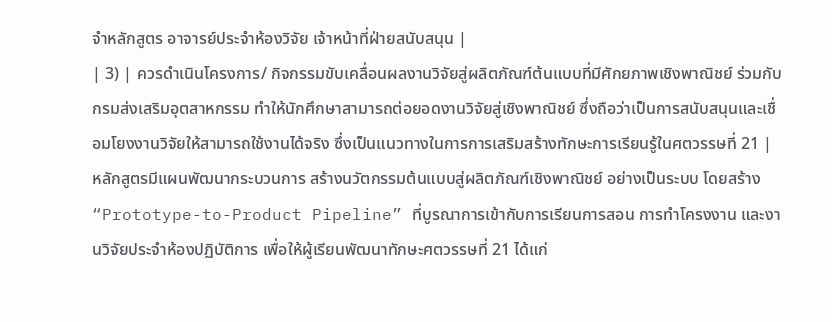จำหลักสูตร อาจารย์ประจำห้องวิจัย เจ้าหน้าที่ฝ่ายสนับสนุน |
| 3) | ควรดำเนินโครงการ/ กิจกรรมขับเคลื่อนผลงานวิจัยสู่ผลิตภัณฑ์ต้นแบบที่มีศักยภาพเชิงพาณิชย์ ร่วมกับกรมส่งเสริมอุตสาหกรรม ทำให้นักศึกษาสามารถต่อยอดงานวิจัยสู่เชิงพาณิชย์ ซึ่งถือว่าเป็นการสนับสนุนและเชื่อมโยงงานวิจัยให้สามารถใช้งานได้จริง ซึ่งเป็นแนวทางในการการเสริมสร้างทักษะการเรียนรู้ในศตวรรษที่ 21 | หลักสูตรมีแผนพัฒนากระบวนการ สร้างนวัตกรรมต้นแบบสู่ผลิตภัณฑ์เชิงพาณิชย์ อย่างเป็นระบบ โดยสร้าง “Prototype-to-Product Pipeline” ที่บูรณาการเข้ากับการเรียนการสอน การทำโครงงาน และงานวิจัยประจำห้องปฏิบัติการ เพื่อให้ผู้เรียนพัฒนาทักษะศตวรรษที่ 21 ได้แก่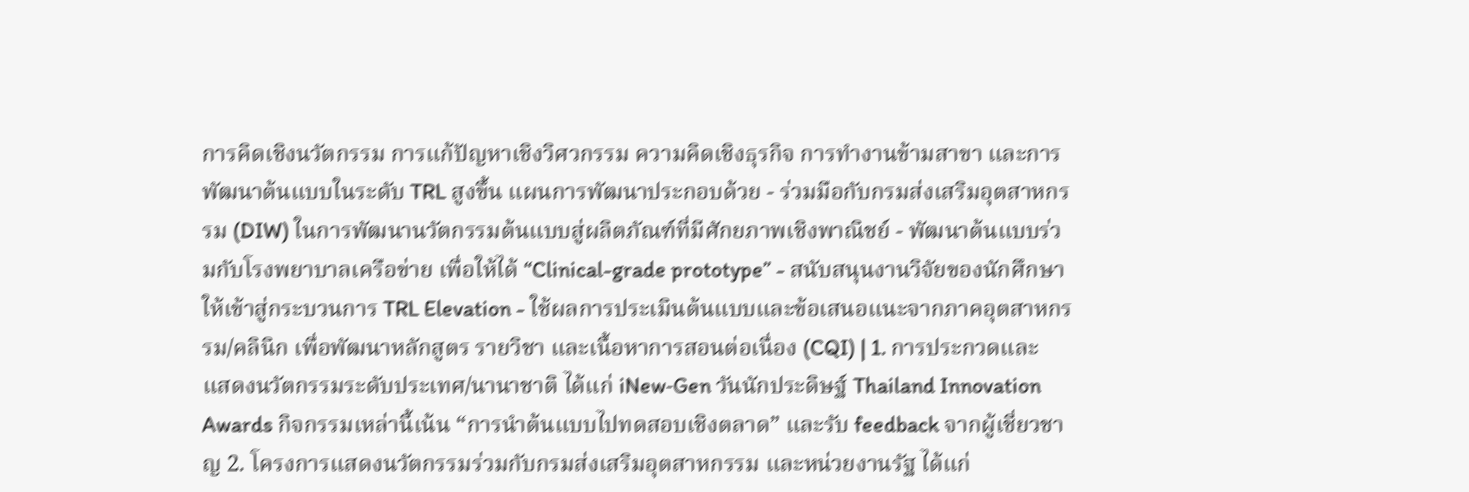การคิดเชิงนวัตกรรม การแก้ปัญหาเชิงวิศวกรรม ความคิดเชิงธุรกิจ การทำงานข้ามสาขา และการพัฒนาต้นแบบในระดับ TRL สูงขึ้น แผนการพัฒนาประกอบด้วย - ร่วมมือกับกรมส่งเสริมอุตสาหกรรม (DIW) ในการพัฒนานวัตกรรมต้นแบบสู่ผลิตภัณฑ์ที่มีศักยภาพเชิงพาณิชย์ - พัฒนาต้นแบบร่วมกับโรงพยาบาลเครือข่าย เพื่อให้ได้ “Clinical-grade prototype” - สนับสนุนงานวิจัยของนักศึกษาให้เข้าสู่กระบวนการ TRL Elevation - ใช้ผลการประเมินต้นแบบและข้อเสนอแนะจากภาคอุตสาหกรรม/คลินิก เพื่อพัฒนาหลักสูตร รายวิชา และเนื้อหาการสอนต่อเนื่อง (CQI) | 1. การประกวดและแสดงนวัตกรรมระดับประเทศ/นานาชาติ ได้แก่ iNew‑Gen วันนักประดิษฐ์ Thailand Innovation Awards กิจกรรมเหล่านี้เน้น “การนำต้นแบบไปทดสอบเชิงตลาด” และรับ feedback จากผู้เชี่ยวชาญ 2. โครงการแสดงนวัตกรรมร่วมกับกรมส่งเสริมอุตสาหกรรม และหน่วยงานรัฐ ได้แก่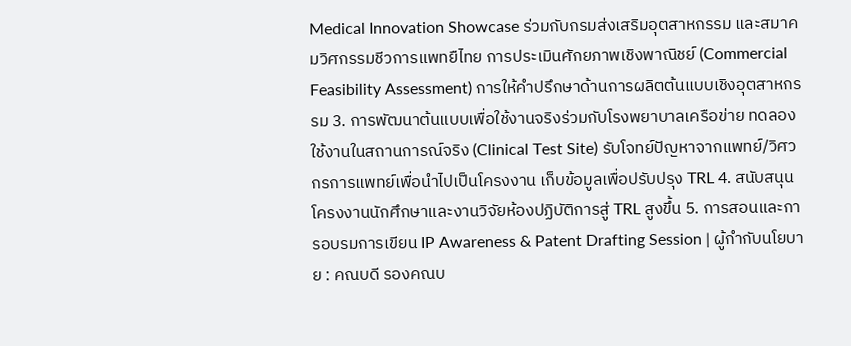Medical Innovation Showcase ร่วมกับกรมส่งเสริมอุตสาหกรรม และสมาคมวิศกรรมชีวการแพทยืไทย การประเมินศักยภาพเชิงพาณิชย์ (Commercial Feasibility Assessment) การให้คำปรึกษาด้านการผลิตต้นแบบเชิงอุตสาหกรรม 3. การพัฒนาต้นแบบเพื่อใช้งานจริงร่วมกับโรงพยาบาลเครือข่าย ทดลองใช้งานในสถานการณ์จริง (Clinical Test Site) รับโจทย์ปัญหาจากแพทย์/วิศวกรการแพทย์เพื่อนำไปเป็นโครงงาน เก็บข้อมูลเพื่อปรับปรุง TRL 4. สนับสนุนโครงงานนักศึกษาและงานวิจัยห้องปฏิบัติการสู่ TRL สูงขึ้น 5. การสอนและการอบรมการเขียน IP Awareness & Patent Drafting Session | ผู้กำกับนโยบาย : คณบดี รองคณบ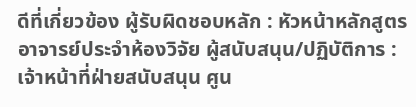ดีที่เกี่ยวข้อง ผู้รับผิดชอบหลัก : หัวหน้าหลักสูตร อาจารย์ประจำห้องวิจัย ผู้สนับสนุน/ปฏิบัติการ : เจ้าหน้าที่ฝ่ายสนับสนุน ศูน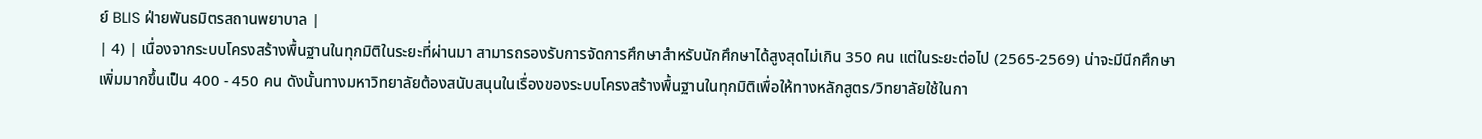ย์ BLIS ฝ่ายพันธมิตรสถานพยาบาล |
| 4) | เนื่องจากระบบโครงสร้างพื้นฐานในทุกมิติในระยะที่ผ่านมา สามารถรองรับการจัดการศึกษาสำหรับนักศึกษาได้สูงสุดไม่เกิน 350 คน แต่ในระยะต่อไป (2565-2569) น่าจะมีนีกศึกษาเพิ่มมากขึ้นเป็น 400 - 450 คน ดังนั้นทางมหาวิทยาลัยต้องสนับสนุนในเรื่องของระบบโครงสร้างพื้นฐานในทุกมิติเพื่อให้ทางหลักสูตร/วิทยาลัยใช้ในกา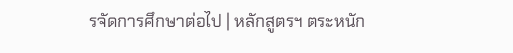รจัดการศึกษาต่อไป | หลักสูตรฯ ตระหนัก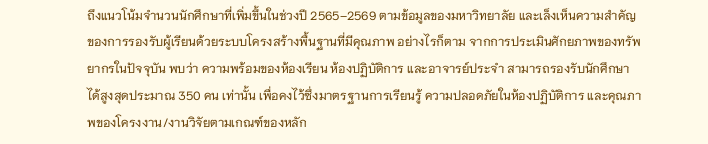ถึงแนวโน้มจำนวนนักศึกษาที่เพิ่มขึ้นในช่วงปี 2565–2569 ตามข้อมูลของมหาวิทยาลัย และเล็งเห็นความสำคัญของการรองรับผู้เรียนด้วยระบบโครงสร้างพื้นฐานที่มีคุณภาพ อย่างไรก็ตาม จากการประเมินศักยภาพของทรัพยากรในปัจจุบัน พบว่า ความพร้อมของห้องเรียน ห้องปฏิบัติการ และอาจารย์ประจำ สามารถรองรับนักศึกษาได้สูงสุดประมาณ 350 คน เท่านั้น เพื่อคงไว้ซึ่งมาตรฐานการเรียนรู้ ความปลอดภัยในห้องปฏิบัติการ และคุณภาพของโครงงาน/งานวิจัยตามเกณฑ์ของหลัก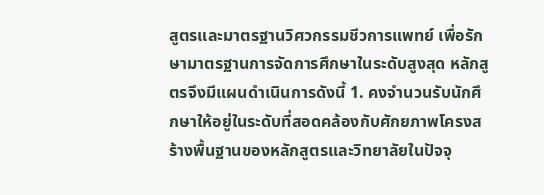สูตรและมาตรฐานวิศวกรรมชีวการแพทย์ เพื่อรักษามาตรฐานการจัดการศึกษาในระดับสูงสุด หลักสูตรจึงมีแผนดำเนินการดังนี้ 1. คงจำนวนรับนักศึกษาให้อยู่ในระดับที่สอดคล้องกับศักยภาพโครงสร้างพื้นฐานของหลักสูตรและวิทยาลัยในปัจจุ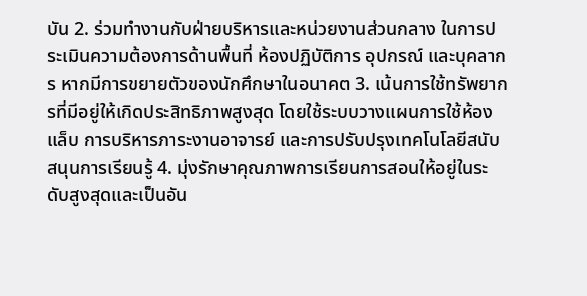บัน 2. ร่วมทำงานกับฝ่ายบริหารและหน่วยงานส่วนกลาง ในการประเมินความต้องการด้านพื้นที่ ห้องปฏิบัติการ อุปกรณ์ และบุคลากร หากมีการขยายตัวของนักศึกษาในอนาคต 3. เน้นการใช้ทรัพยากรที่มีอยู่ให้เกิดประสิทธิภาพสูงสุด โดยใช้ระบบวางแผนการใช้ห้องแล็บ การบริหารภาระงานอาจารย์ และการปรับปรุงเทคโนโลยีสนับสนุนการเรียนรู้ 4. มุ่งรักษาคุณภาพการเรียนการสอนให้อยู่ในระดับสูงสุดและเป็นอัน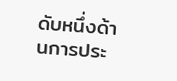ดับหนึ่งด้านการประ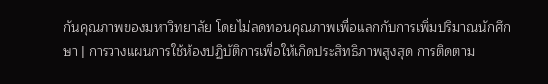กันคุณภาพของมหาวิทยาลัย โดยไม่ลดทอนคุณภาพเพื่อแลกกับการเพิ่มปริมาณนักศึกษา | การวางแผนการใช้ห้องปฏิบัติการเพื่อให้เกิดประสิทธิภาพสูงสุด การติดตาม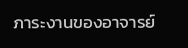ภาระงานของอาจารย์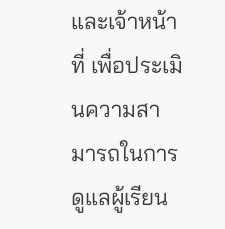และเจ้าหน้าที่ เพื่อประเมินความสามารถในการดูแลผู้เรียน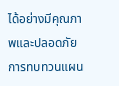ได้อย่างมีคุณภาพและปลอดภัย การทบทวนแผน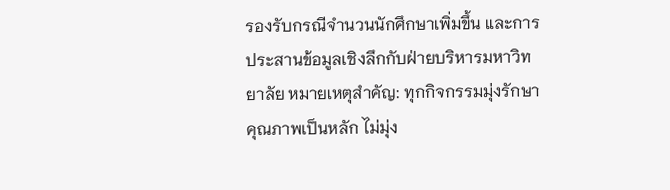รองรับกรณีจำนวนนักศึกษาเพิ่มขึ้น และการประสานข้อมูลเชิงลึกกับฝ่ายบริหารมหาวิทยาลัย หมายเหตุสำคัญ: ทุกกิจกรรมมุ่งรักษาคุณภาพเป็นหลัก ไม่มุ่ง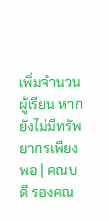เพิ่มจำนวนผู้เรียน หากยังไม่มีทรัพยากรเพียงพอ | คณบดี รองคณ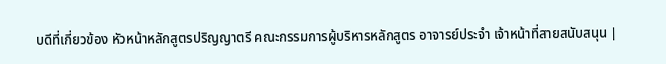บดีที่เกี่ยวข้อง หัวหน้าหลักสูตรปริญญาตรี คณะกรรมการผู้บริหารหลักสูตร อาจารย์ประจำ เจ้าหน้าที่สายสนับสนุน |